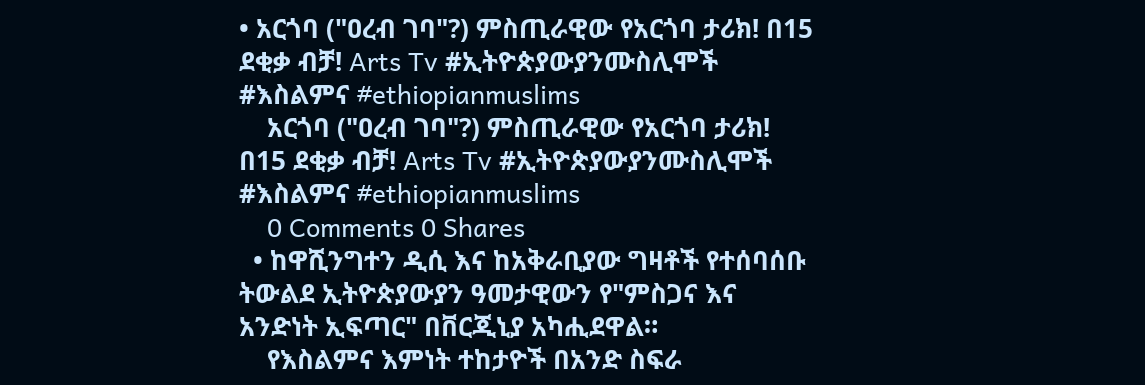• አርጎባ ("ዐረብ ገባ"?) ምስጢራዊው የአርጎባ ታሪክ! በ15 ደቂቃ ብቻ! Arts Tv #ኢትዮጵያውያንሙስሊሞች #እስልምና #ethiopianmuslims
    አርጎባ ("ዐረብ ገባ"?) ምስጢራዊው የአርጎባ ታሪክ! በ15 ደቂቃ ብቻ! Arts Tv #ኢትዮጵያውያንሙስሊሞች #እስልምና #ethiopianmuslims
    0 Comments 0 Shares
  • ከዋሺንግተን ዲሲ እና ከአቅራቢያው ግዛቶች የተሰባሰቡ ትውልደ ኢትዮጵያውያን ዓመታዊውን የ"ምስጋና እና አንድነት ኢፍጣር" በቨርጂኒያ አካሒደዋል።
    የእስልምና እምነት ተከታዮች በአንድ ስፍራ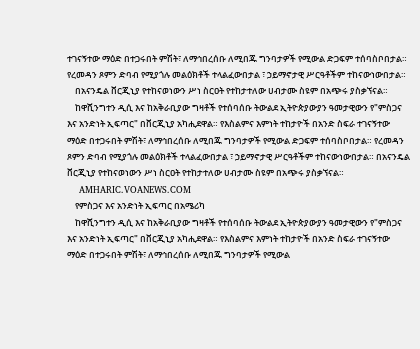ተገናኝተው ማዕድ በተጋሩበት ምሽት፣ ለማኅበረሰቡ ለሚበጁ ግንባታዎች የሚውል ድጋፍም ተሰባስቦበታል። የረመዳን ጾምን ድባብ የሚያጎሉ መልዕክቶች ተላልፈውበታል ፣ ኃይማኖታዊ ሥርዓቶችም ተከናውነውበታል።
    በአናንዴል ቨርጂኒያ የተከናወነውን ሥነ ስርዐት የተከታተለው ሀብታሙ ስዩም በአጭሩ ያስቃኘናል።
    ከዋሺንግተን ዲሲ እና ከአቅራቢያው ግዛቶች የተሰባሰቡ ትውልደ ኢትዮጵያውያን ዓመታዊውን የ"ምስጋና እና አንድነት ኢፍጣር" በቨርጂኒያ አካሒደዋል። የእስልምና እምነት ተከታዮች በአንድ ስፍራ ተገናኝተው ማዕድ በተጋሩበት ምሽት፣ ለማኅበረሰቡ ለሚበጁ ግንባታዎች የሚውል ድጋፍም ተሰባስቦበታል። የረመዳን ጾምን ድባብ የሚያጎሉ መልዕክቶች ተላልፈውበታል ፣ ኃይማኖታዊ ሥርዓቶችም ተከናውነውበታል። በአናንዴል ቨርጂኒያ የተከናወነውን ሥነ ስርዐት የተከታተለው ሀብታሙ ስዩም በአጭሩ ያስቃኘናል።
    AMHARIC.VOANEWS.COM
    የምስጋና እና አንድነት ኢፍጣር በአሜሪካ
    ከዋሺንግተን ዲሲ እና ከአቅራቢያው ግዛቶች የተሰባሰቡ ትውልደ ኢትዮጵያውያን ዓመታዊውን የ"ምስጋና እና አንድነት ኢፍጣር" በቨርጂኒያ አካሒደዋል። የእስልምና እምነት ተከታዮች በአንድ ስፍራ ተገናኝተው ማዕድ በተጋሩበት ምሽት፣ ለማኅበረሰቡ ለሚበጁ ግንባታዎች የሚውል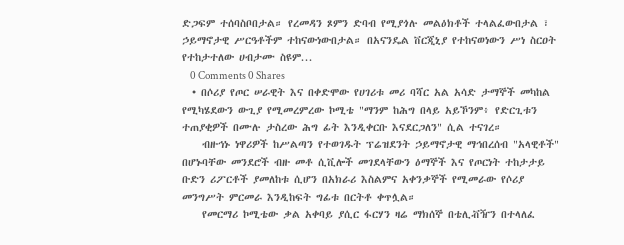ድጋፍም ተሰባስቦበታል። የረመዳን ጾምን ድባብ የሚያጎሉ መልዕክቶች ተላልፈውበታል ፣ ኃይማኖታዊ ሥርዓቶችም ተከናውነውበታል። በአናንዴል ቨርጂኒያ የተከናወነውን ሥነ ስርዐት የተከታተለው ሀብታሙ ስዩም...
    0 Comments 0 Shares
  • በሶሪያ የጦር ሠራዊት እና በቀድሞው የሀገሪቱ መሪ ባሻር አል አሳድ ታማኞች መካከል የሚካሄደውን ውጊያ የሚመረምረው ኮሚቴ "ማንም ከሕግ በላይ አይኾንም፥ የድርጊቱን ተጠያቂዎች በሙሉ ታስረው ሕግ ፊት እንዲቀርቡ እናደርጋለን" ሲል ተናገረ።
    ብዙኅኑ ነዋሪዎች ከሥልጣን የተወገዱት ፕሬዝደንት ኃይማኖታዊ ማኅበረሰብ "አላዊቶች" በሆኑባቸው መንደሮች ብዙ መቶ ሲቪሎች መገደላቸውን ዕማኞች እና የጦርነት ተከታታይ ቡድን ሪፖርቶች ያመለከቱ ሲሆን በአክራሪ እስልምና አቀንቃኞች የሚመራው የሶሪያ መንግሥት ምርመራ እንዲከፍት ግፊቱ በርትቶ ቀጥሏል።
    የመርማሪ ኮሚቴው ቃል አቀባይ ያሲር ፋርሃን ዛሬ ማክሰኞ በቴሊቭዥን በተላለፈ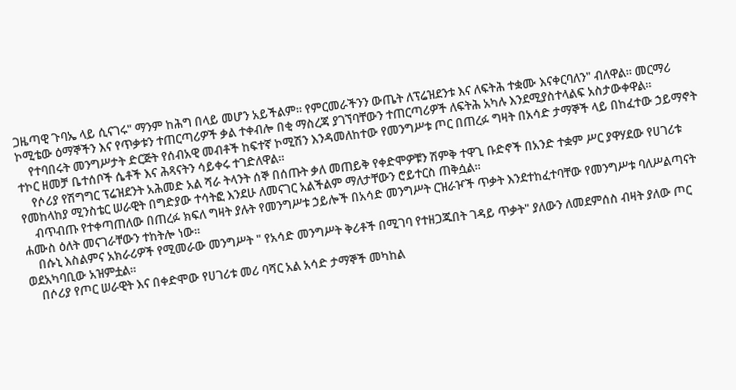ጋዜጣዊ ጉባኤ ላይ ሲናገሩ" ማንም ከሕግ በላይ መሆን አይችልም። የምርመራችንን ውጤት ለፕሬዝደንቱ እና ለፍትሕ ተቋሙ እናቀርባለን" ብለዋል። መርማሪ ኮሚቴው ዕማኞችን እና የጥቃቱን ተጠርጣሪዎች ቃል ተቀብሎ በቂ ማስረጃ ያገኘባቸውን ተጠርጣሪዎች ለፍትሕ አካሉ እንደሚያስተላልፍ አስታውቀዋል።
    የተባበሩት መንግሥታት ድርጅት የሰብአዊ መብቶች ከፍተኛ ኮሚሽን እንዳመለከተው የመንግሥቱ ጦር በጠረፉ ግዛት በአሳድ ታማኞች ላይ በከፈተው ኃይማኖት ተኮር ዘመቻ ቤተሰቦች ሴቶች እና ሕጻናትን ሳይቀሩ ተገድለዋል።
    የሶሪያ የሽግግር ፕሬዝደንት አሕመድ አል ሻራ ትላንት ሰኞ በሰጡት ቃለ መጠይቅ የቀድሞዎቹን ሽምቅ ተዋጊ ቡድኖች በአንድ ተቋም ሥር ያዋሃደው የሀገሪቱ የመከላከያ ሚንስቴር ሠራዊት በግድያው ተሳትፎ እንደሁ ለመናገር አልችልም ማለታቸውን ሮይተርስ ጠቅሷል።
    ብጥብጡ የተቀጣጠለው በጠረፉ ክፍለ ግዛት ያሉት የመንግሥቱ ኃይሎች በአሳድ መንግሥት ርዝራዦች ጥቃት እንደተከፈተባቸው የመንግሥቱ ባለሥልጣናት ሐሙስ ዕለት መናገራቸውን ተከትሎ ነው።
    በሱኒ እስልምና አክራሪዎች የሚመራው መንግሥት " የአሳድ መንግሥት ቅሪቶች በሚገባ የተዘጋጁበት ገዳይ ጥቃት" ያለውን ለመደምሰስ ብዛት ያለው ጦር ወደአካባቢው አዝምቷል።
    በሶሪያ የጦር ሠራዊት እና በቀድሞው የሀገሪቱ መሪ ባሻር አል አሳድ ታማኞች መካከል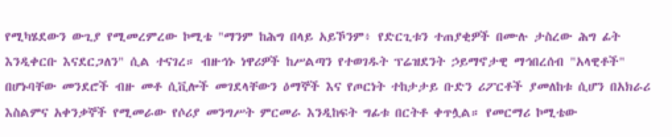የሚካሄደውን ውጊያ የሚመረምረው ኮሚቴ "ማንም ከሕግ በላይ አይኾንም፥ የድርጊቱን ተጠያቂዎች በሙሉ ታስረው ሕግ ፊት እንዲቀርቡ እናደርጋለን" ሲል ተናገረ። ብዙኅኑ ነዋሪዎች ከሥልጣን የተወገዱት ፕሬዝደንት ኃይማኖታዊ ማኅበረሰብ "አላዊቶች" በሆኑባቸው መንደሮች ብዙ መቶ ሲቪሎች መገደላቸውን ዕማኞች እና የጦርነት ተከታታይ ቡድን ሪፖርቶች ያመለከቱ ሲሆን በአክራሪ እስልምና አቀንቃኞች የሚመራው የሶሪያ መንግሥት ምርመራ እንዲከፍት ግፊቱ በርትቶ ቀጥሏል። የመርማሪ ኮሚቴው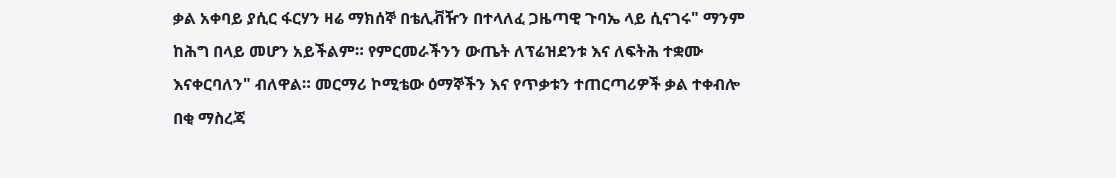ቃል አቀባይ ያሲር ፋርሃን ዛሬ ማክሰኞ በቴሊቭዥን በተላለፈ ጋዜጣዊ ጉባኤ ላይ ሲናገሩ" ማንም ከሕግ በላይ መሆን አይችልም። የምርመራችንን ውጤት ለፕሬዝደንቱ እና ለፍትሕ ተቋሙ እናቀርባለን" ብለዋል። መርማሪ ኮሚቴው ዕማኞችን እና የጥቃቱን ተጠርጣሪዎች ቃል ተቀብሎ በቂ ማስረጃ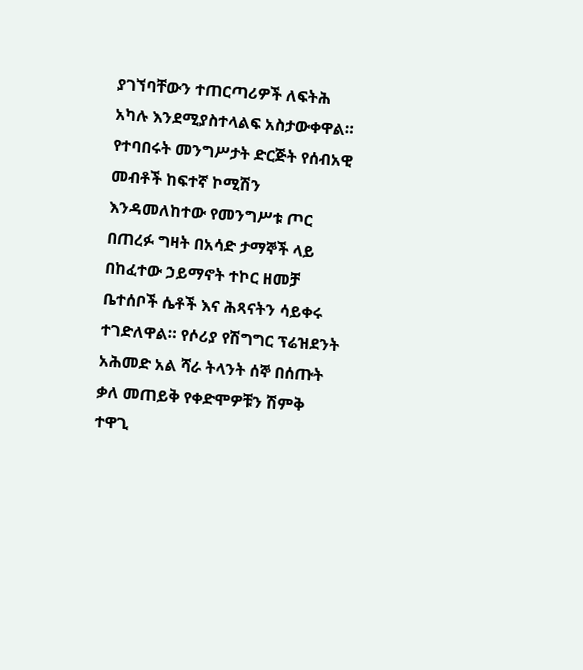ያገኘባቸውን ተጠርጣሪዎች ለፍትሕ አካሉ እንደሚያስተላልፍ አስታውቀዋል። የተባበሩት መንግሥታት ድርጅት የሰብአዊ መብቶች ከፍተኛ ኮሚሽን እንዳመለከተው የመንግሥቱ ጦር በጠረፉ ግዛት በአሳድ ታማኞች ላይ በከፈተው ኃይማኖት ተኮር ዘመቻ ቤተሰቦች ሴቶች እና ሕጻናትን ሳይቀሩ ተገድለዋል። የሶሪያ የሽግግር ፕሬዝደንት አሕመድ አል ሻራ ትላንት ሰኞ በሰጡት ቃለ መጠይቅ የቀድሞዎቹን ሽምቅ ተዋጊ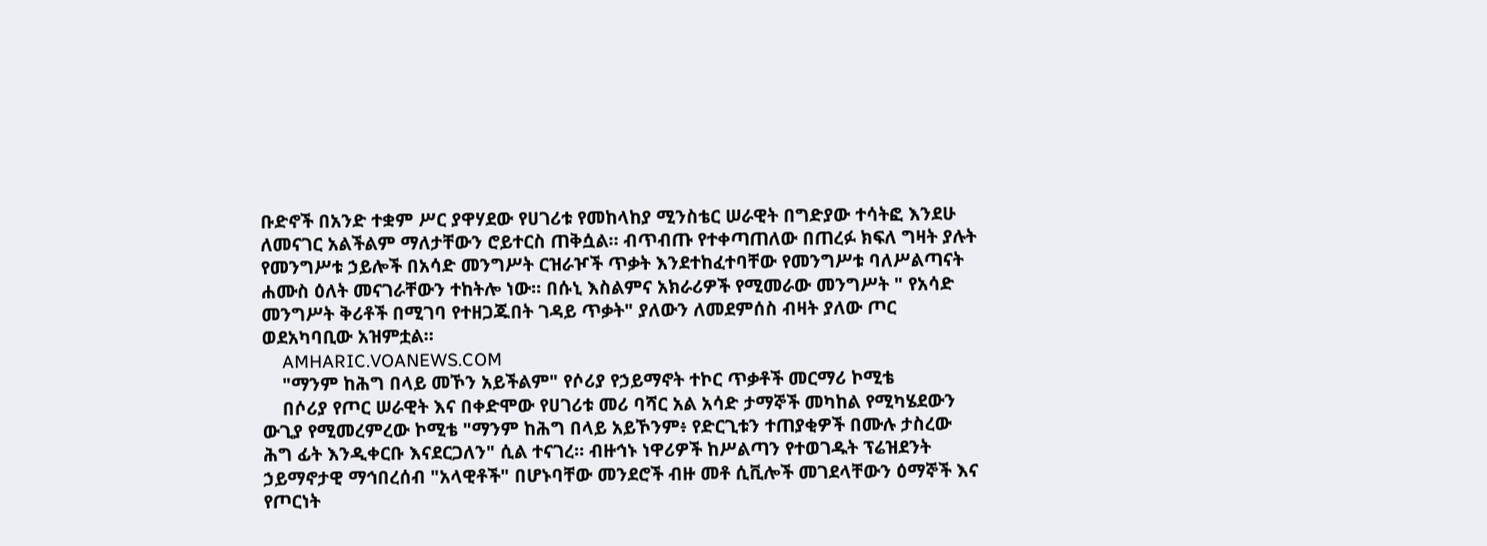ቡድኖች በአንድ ተቋም ሥር ያዋሃደው የሀገሪቱ የመከላከያ ሚንስቴር ሠራዊት በግድያው ተሳትፎ እንደሁ ለመናገር አልችልም ማለታቸውን ሮይተርስ ጠቅሷል። ብጥብጡ የተቀጣጠለው በጠረፉ ክፍለ ግዛት ያሉት የመንግሥቱ ኃይሎች በአሳድ መንግሥት ርዝራዦች ጥቃት እንደተከፈተባቸው የመንግሥቱ ባለሥልጣናት ሐሙስ ዕለት መናገራቸውን ተከትሎ ነው። በሱኒ እስልምና አክራሪዎች የሚመራው መንግሥት " የአሳድ መንግሥት ቅሪቶች በሚገባ የተዘጋጁበት ገዳይ ጥቃት" ያለውን ለመደምሰስ ብዛት ያለው ጦር ወደአካባቢው አዝምቷል።
    AMHARIC.VOANEWS.COM
    "ማንም ከሕግ በላይ መኾን አይችልም" የሶሪያ የኃይማኖት ተኮር ጥቃቶች መርማሪ ኮሚቴ
    በሶሪያ የጦር ሠራዊት እና በቀድሞው የሀገሪቱ መሪ ባሻር አል አሳድ ታማኞች መካከል የሚካሄደውን ውጊያ የሚመረምረው ኮሚቴ "ማንም ከሕግ በላይ አይኾንም፥ የድርጊቱን ተጠያቂዎች በሙሉ ታስረው ሕግ ፊት እንዲቀርቡ እናደርጋለን" ሲል ተናገረ። ብዙኅኑ ነዋሪዎች ከሥልጣን የተወገዱት ፕሬዝደንት ኃይማኖታዊ ማኅበረሰብ "አላዊቶች" በሆኑባቸው መንደሮች ብዙ መቶ ሲቪሎች መገደላቸውን ዕማኞች እና የጦርነት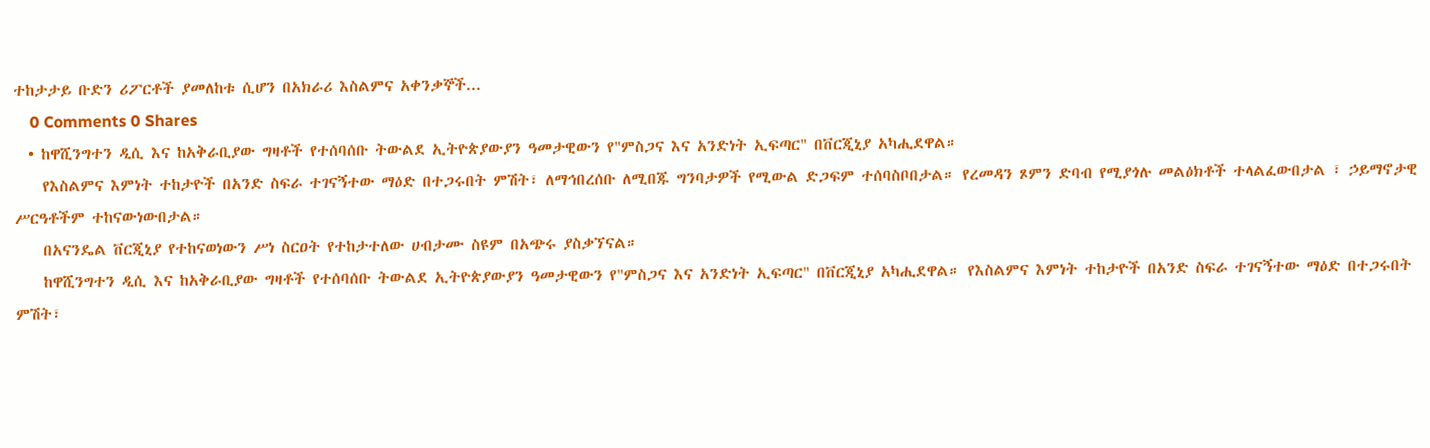ተከታታይ ቡድን ሪፖርቶች ያመለከቱ ሲሆን በአክራሪ እስልምና አቀንቃኞች...
    0 Comments 0 Shares
  • ከዋሺንግተን ዲሲ እና ከአቅራቢያው ግዛቶች የተሰባሰቡ ትውልደ ኢትዮጵያውያን ዓመታዊውን የ"ምስጋና እና አንድነት ኢፍጣር" በቨርጂኒያ አካሒደዋል።
    የእስልምና እምነት ተከታዮች በአንድ ስፍራ ተገናኝተው ማዕድ በተጋሩበት ምሽት፣ ለማኅበረሰቡ ለሚበጁ ግንባታዎች የሚውል ድጋፍም ተሰባስቦበታል። የረመዳን ጾምን ድባብ የሚያጎሉ መልዕክቶች ተላልፈውበታል ፣ ኃይማኖታዊ ሥርዓቶችም ተከናውነውበታል።
    በአናንዴል ቨርጂኒያ የተከናወነውን ሥነ ስርዐት የተከታተለው ሀብታሙ ስዩም በአጭሩ ያስቃኘናል።
    ከዋሺንግተን ዲሲ እና ከአቅራቢያው ግዛቶች የተሰባሰቡ ትውልደ ኢትዮጵያውያን ዓመታዊውን የ"ምስጋና እና አንድነት ኢፍጣር" በቨርጂኒያ አካሒደዋል። የእስልምና እምነት ተከታዮች በአንድ ስፍራ ተገናኝተው ማዕድ በተጋሩበት ምሽት፣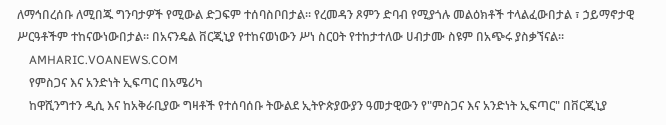ለማኅበረሰቡ ለሚበጁ ግንባታዎች የሚውል ድጋፍም ተሰባስቦበታል። የረመዳን ጾምን ድባብ የሚያጎሉ መልዕክቶች ተላልፈውበታል ፣ ኃይማኖታዊ ሥርዓቶችም ተከናውነውበታል። በአናንዴል ቨርጂኒያ የተከናወነውን ሥነ ስርዐት የተከታተለው ሀብታሙ ስዩም በአጭሩ ያስቃኘናል።
    AMHARIC.VOANEWS.COM
    የምስጋና እና አንድነት ኢፍጣር በአሜሪካ
    ከዋሺንግተን ዲሲ እና ከአቅራቢያው ግዛቶች የተሰባሰቡ ትውልደ ኢትዮጵያውያን ዓመታዊውን የ"ምስጋና እና አንድነት ኢፍጣር" በቨርጂኒያ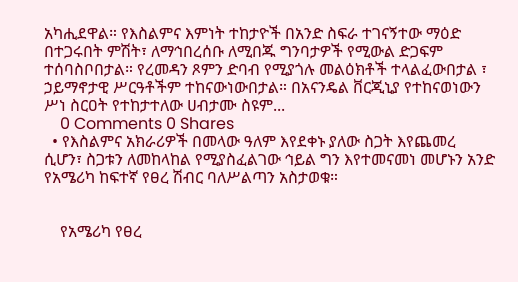አካሒደዋል። የእስልምና እምነት ተከታዮች በአንድ ስፍራ ተገናኝተው ማዕድ በተጋሩበት ምሽት፣ ለማኅበረሰቡ ለሚበጁ ግንባታዎች የሚውል ድጋፍም ተሰባስቦበታል። የረመዳን ጾምን ድባብ የሚያጎሉ መልዕክቶች ተላልፈውበታል ፣ ኃይማኖታዊ ሥርዓቶችም ተከናውነውበታል። በአናንዴል ቨርጂኒያ የተከናወነውን ሥነ ስርዐት የተከታተለው ሀብታሙ ስዩም...
    0 Comments 0 Shares
  • የእስልምና አክራሪዎች በመላው ዓለም እየደቀኑ ያለው ስጋት እየጨመረ ሲሆን፣ ስጋቱን ለመከላከል የሚያስፈልገው ኅይል ግን እየተመናመነ መሆኑን አንድ የአሜሪካ ከፍተኛ የፀረ ሽብር ባለሥልጣን አስታወቁ።


    የአሜሪካ የፀረ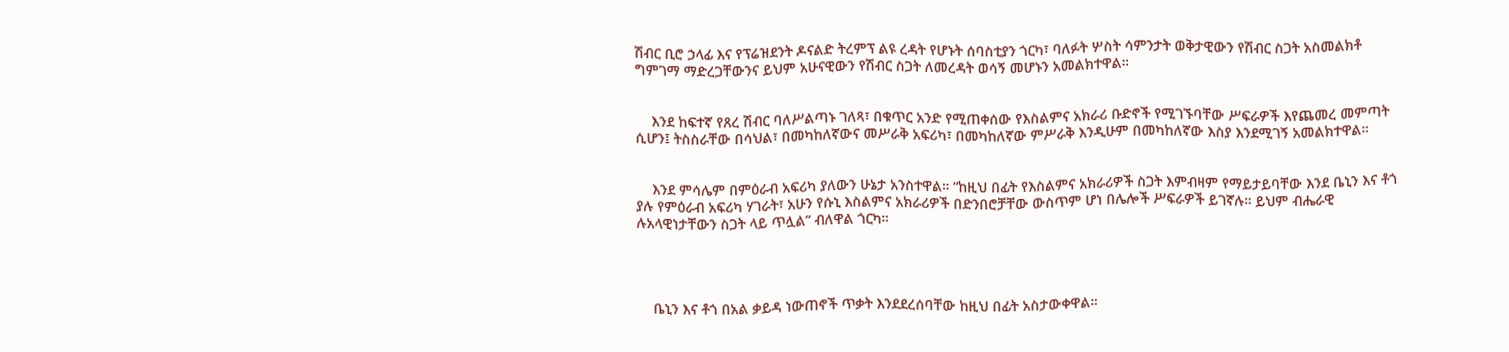ሽብር ቢሮ ኃላፊ እና የፕሬዝደንት ዶናልድ ትረምፕ ልዩ ረዳት የሆኑት ሰባስቲያን ጎርካ፣ ባለፉት ሦስት ሳምንታት ወቅታዊውን የሽብር ስጋት አስመልክቶ ግምገማ ማድረጋቸውንና ይህም አሁናዊውን የሽብር ስጋት ለመረዳት ወሳኝ መሆኑን አመልክተዋል።


    እንደ ከፍተኛ የጸረ ሽብር ባለሥልጣኑ ገለጻ፣ በቁጥር አንድ የሚጠቀሰው የእስልምና አክራሪ ቡድኖች የሚገኙባቸው ሥፍራዎች እየጨመረ መምጣት ሲሆን፤ ትስስራቸው በሳህል፣ በመካከለኛውና መሥራቅ አፍሪካ፣ በመካከለኛው ምሥራቅ እንዲሁም በመካከለኛው እስያ እንደሚገኝ አመልክተዋል።


    እንደ ምሳሌም በምዕራብ አፍሪካ ያለውን ሁኔታ አንስተዋል። “ከዚህ በፊት የእስልምና አክራሪዎች ስጋት እምብዛም የማይታይባቸው እንደ ቤኒን እና ቶጎ ያሉ የምዕራብ አፍሪካ ሃገራት፣ አሁን የሱኒ እስልምና አክራሪዎች በድንበሮቻቸው ውስጥም ሆነ በሌሎች ሥፍራዎች ይገኛሉ። ይህም ብሔራዊ ሉአላዊነታቸውን ስጋት ላይ ጥሏል” ብለዋል ጎርካ።




    ቤኒን እና ቶጎ በአል ቃይዳ ነውጠኖች ጥቃት እንደደረሰባቸው ከዚህ በፊት አስታውቀዋል።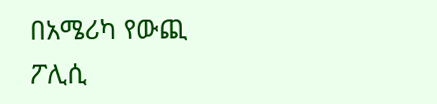በአሜሪካ የውጪ ፖሊሲ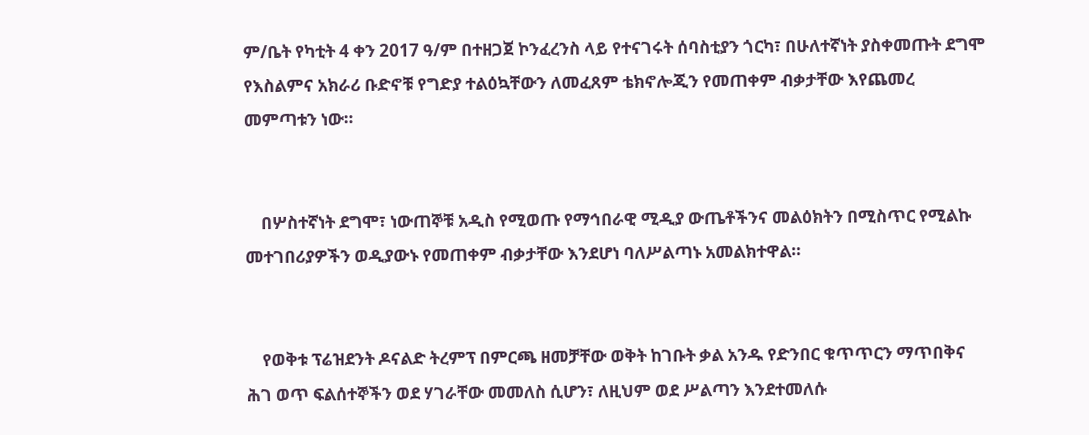ም/ቤት የካቲት 4 ቀን 2017 ዓ/ም በተዘጋጀ ኮንፈረንስ ላይ የተናገሩት ሰባስቲያን ጎርካ፣ በሁለተኛነት ያስቀመጡት ደግሞ የእስልምና አክራሪ ቡድኖቹ የግድያ ተልዕኳቸውን ለመፈጸም ቴክኖሎጂን የመጠቀም ብቃታቸው እየጨመረ መምጣቱን ነው።


    በሦስተኛነት ደግሞ፣ ነውጠኞቹ አዲስ የሚወጡ የማኅበራዊ ሚዲያ ውጤቶችንና መልዕክትን በሚስጥር የሚልኩ መተገበሪያዎችን ወዲያውኑ የመጠቀም ብቃታቸው እንደሆነ ባለሥልጣኑ አመልክተዋል።


    የወቅቱ ፕሬዝደንት ዶናልድ ትረምፕ በምርጫ ዘመቻቸው ወቅት ከገቡት ቃል አንዱ የድንበር ቁጥጥርን ማጥበቅና ሕገ ወጥ ፍልሰተኞችን ወደ ሃገራቸው መመለስ ሲሆን፣ ለዚህም ወደ ሥልጣን እንደተመለሱ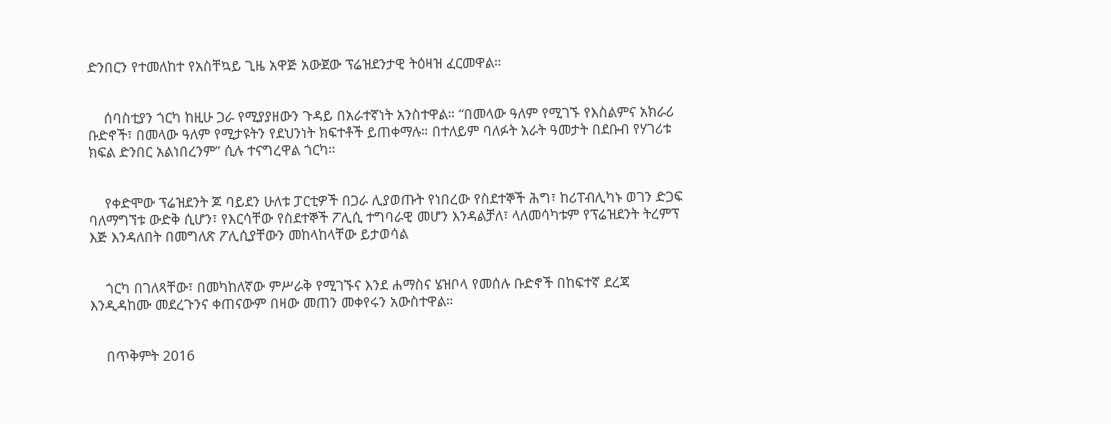ድንበርን የተመለከተ የአስቸኳይ ጊዜ አዋጅ አውጀው ፕሬዝደንታዊ ትዕዛዝ ፈርመዋል።


    ሰባስቲያን ጎርካ ከዚሁ ጋራ የሚያያዘውን ጉዳይ በአራተኛነት አንስተዋል። “በመላው ዓለም የሚገኙ የእስልምና አክራሪ ቡድኖች፣ በመላው ዓለም የሚታዩትን የደህንነት ክፍተቶች ይጠቀማሉ። በተለይም ባለፉት አራት ዓመታት በደቡብ የሃገሪቱ ክፍል ድንበር አልነበረንም” ሲሉ ተናግረዋል ጎርካ።


    የቀድሞው ፕሬዝደንት ጆ ባይደን ሁለቱ ፓርቲዎች በጋራ ሊያወጡት የነበረው የስደተኞች ሕግ፣ ከሪፐብሊካኑ ወገን ድጋፍ ባለማግኘቱ ውድቅ ሲሆን፣ የእርሳቸው የስደተኞች ፖሊሲ ተግባራዊ መሆን እንዳልቻለ፣ ላለመሳካቱም የፕሬዝደንት ትረምፕ እጅ እንዳለበት በመግለጽ ፖሊሲያቸውን መከላከላቸው ይታወሳል


    ጎርካ በገለጻቸው፣ በመካከለኛው ምሥራቅ የሚገኙና እንደ ሐማስና ሄዝቦላ የመሰሉ ቡድኖች በከፍተኛ ደረጃ እንዲዳከሙ መደረጉንና ቀጠናውም በዛው መጠን መቀየሩን አውስተዋል።


    በጥቅምት 2016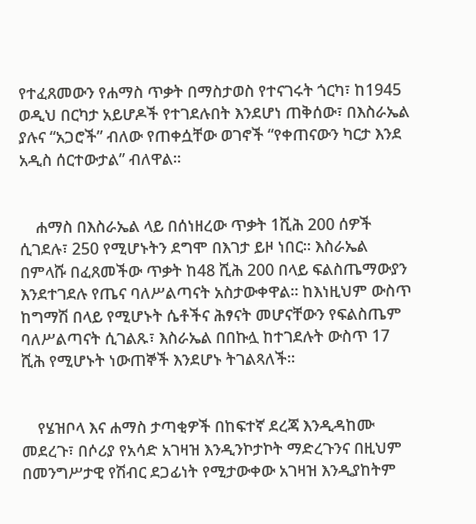የተፈጸመውን የሐማስ ጥቃት በማስታወስ የተናገሩት ጎርካ፣ ከ1945 ወዲህ በርካታ አይሆዶች የተገደሉበት እንደሆነ ጠቅሰው፣ በእስራኤል ያሉና “አጋሮች” ብለው የጠቀሷቸው ወገኖች “የቀጠናውን ካርታ እንደ አዲስ ሰርተውታል” ብለዋል።


    ሐማስ በእስራኤል ላይ በሰነዘረው ጥቃት 1ሺሕ 200 ሰዎች ሲገደሉ፣ 250 የሚሆኑትን ደግሞ በእገታ ይዞ ነበር። እስራኤል በምላሹ በፈጸመችው ጥቃት ከ48 ሺሕ 200 በላይ ፍልስጤማውያን እንደተገደሉ የጤና ባለሥልጣናት አስታውቀዋል። ከእነዚህም ውስጥ ከግማሽ በላይ የሚሆኑት ሴቶችና ሕፃናት መሆናቸውን የፍልስጤም ባለሥልጣናት ሲገልጹ፣ እስራኤል በበኩሏ ከተገደሉት ውስጥ 17 ሺሕ የሚሆኑት ነውጠኞች እንደሆኑ ትገልጻለች፡፡


    የሄዝቦላ እና ሐማስ ታጣቂዎች በከፍተኛ ደረጃ እንዲዳከሙ መደረጉ፣ በሶሪያ የአሳድ አገዛዝ እንዲንኮታኮት ማድረጉንና በዚህም በመንግሥታዊ የሽብር ደጋፊነት የሚታውቀው አገዛዝ እንዲያከትም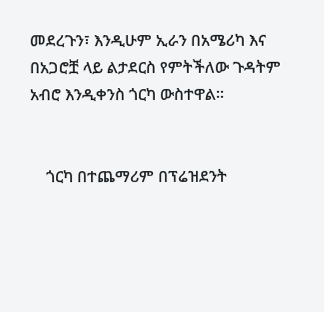መደረጉን፣ እንዲሁም ኢራን በአሜሪካ እና በአጋሮቿ ላይ ልታደርስ የምትችለው ጉዳትም አብሮ እንዲቀንስ ጎርካ ውስተዋል።


    ጎርካ በተጨማሪም በፕሬዝደንት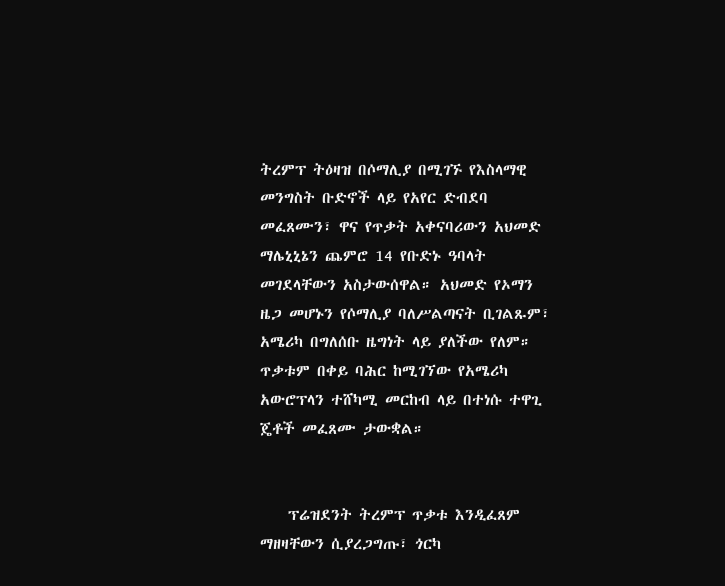ትረምፕ ትዕዛዝ በሶማሊያ በሚገኙ የእስላማዊ መንግስት ቡድኖች ላይ የአየር ድብደባ መፈጸሙን፣ ዋና የጥቃት አቀናባሪውን አህመድ ማሌኒኒኔን ጨምሮ 14 የቡድኑ ዓባላት መገደላቸውን አስታውሰዋል። አህመድ የኦማን ዜጋ መሆኑን የሶማሊያ ባለሥልጣናት ቢገልጹም፣ አሜሪካ በግለሰቡ ዜግነት ላይ ያለችው የለም። ጥቃቱም በቀይ ባሕር ከሚገኘው የአሜሪካ አውሮፕላን ተሸካሚ መርከብ ላይ በተነሱ ተዋጊ ጄቶች መፈጸሙ ታውቋል።


    ፕሬዝደንት ትረምፕ ጥቃቱ እንዲፈጸም ማዘዛቸውን ሲያረጋግጡ፣ ጎርካ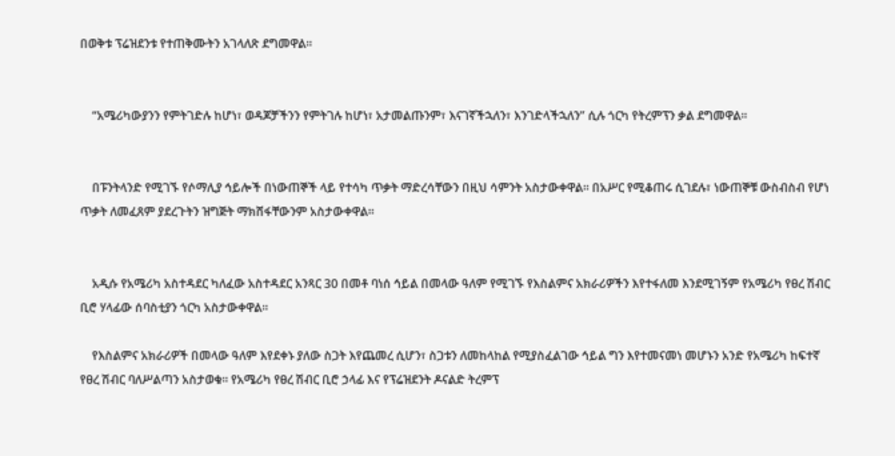በወቅቱ ፕሬዝደንቱ የተጠቅሙትን አገላለጽ ደግመዋል።


    “አሜሪካውያንን የምትገድሉ ከሆነ፣ ወዳጆቻችንን የምትገሉ ከሆነ፣ አታመልጡንም፣ እናገኛችኋለን፣ እንገድላችኋለን” ሲሉ ጎርካ የትረምፕን ቃል ደግመዋል።


    በፑንትላንድ የሚገኙ የሶማሊያ ኅይሎች በነውጠኞች ላይ የተሳካ ጥቃት ማድረሳቸውን በዚህ ሳምንት አስታውቀዋል። በአሥር የሚቆጠሩ ሲገደሉ፣ ነውጠኞቹ ውስብስብ የሆነ ጥቃት ለመፈጸም ያደረጉትን ዝግጅት ማክሸፋቸውንም አስታውቀዋል።


    አዲሱ የአሜሪካ አስተዳደር ካለፈው አስተዳደር አንጻር 30 በመቶ ባነሰ ኅይል በመላው ዓለም የሚገኙ የእስልምና አክራሪዎችን እየተፋለመ እንደሚገኝም የአሜሪካ የፀረ ሽብር ቢሮ ሃላፊው ሰባስቲያን ጎርካ አስታውቀዋል።

    የእስልምና አክራሪዎች በመላው ዓለም እየደቀኑ ያለው ስጋት እየጨመረ ሲሆን፣ ስጋቱን ለመከላከል የሚያስፈልገው ኅይል ግን እየተመናመነ መሆኑን አንድ የአሜሪካ ከፍተኛ የፀረ ሽብር ባለሥልጣን አስታወቁ። የአሜሪካ የፀረ ሽብር ቢሮ ኃላፊ እና የፕሬዝደንት ዶናልድ ትረምፕ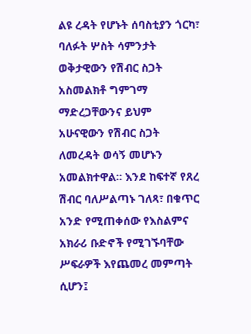ልዩ ረዳት የሆኑት ሰባስቲያን ጎርካ፣ ባለፉት ሦስት ሳምንታት ወቅታዊውን የሽብር ስጋት አስመልክቶ ግምገማ ማድረጋቸውንና ይህም አሁናዊውን የሽብር ስጋት ለመረዳት ወሳኝ መሆኑን አመልክተዋል። እንደ ከፍተኛ የጸረ ሽብር ባለሥልጣኑ ገለጻ፣ በቁጥር አንድ የሚጠቀሰው የእስልምና አክራሪ ቡድኖች የሚገኙባቸው ሥፍራዎች እየጨመረ መምጣት ሲሆን፤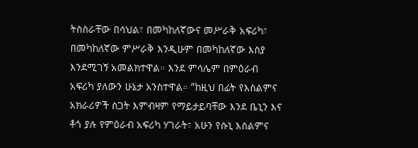ትስስራቸው በሳህል፣ በመካከለኛውና መሥራቅ አፍሪካ፣ በመካከለኛው ምሥራቅ እንዲሁም በመካከለኛው እስያ እንደሚገኝ አመልክተዋል። እንደ ምሳሌም በምዕራብ አፍሪካ ያለውን ሁኔታ አንስተዋል። “ከዚህ በፊት የእስልምና አክራሪዎች ስጋት እምብዛም የማይታይባቸው እንደ ቤኒን እና ቶጎ ያሉ የምዕራብ አፍሪካ ሃገራት፣ አሁን የሱኒ እስልምና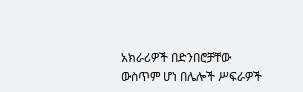አክራሪዎች በድንበሮቻቸው ውስጥም ሆነ በሌሎች ሥፍራዎች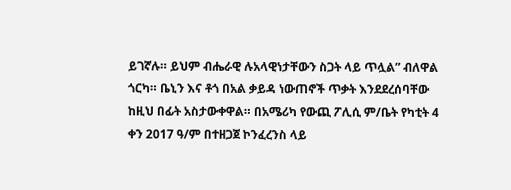ይገኛሉ። ይህም ብሔራዊ ሉአላዊነታቸውን ስጋት ላይ ጥሏል” ብለዋል ጎርካ። ቤኒን እና ቶጎ በአል ቃይዳ ነውጠኖች ጥቃት እንደደረሰባቸው ከዚህ በፊት አስታውቀዋል። በአሜሪካ የውጪ ፖሊሲ ም/ቤት የካቲት 4 ቀን 2017 ዓ/ም በተዘጋጀ ኮንፈረንስ ላይ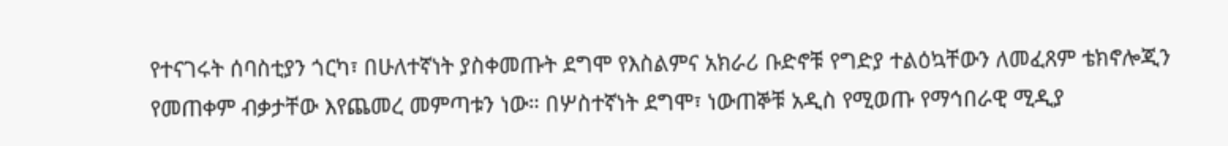የተናገሩት ሰባስቲያን ጎርካ፣ በሁለተኛነት ያስቀመጡት ደግሞ የእስልምና አክራሪ ቡድኖቹ የግድያ ተልዕኳቸውን ለመፈጸም ቴክኖሎጂን የመጠቀም ብቃታቸው እየጨመረ መምጣቱን ነው። በሦስተኛነት ደግሞ፣ ነውጠኞቹ አዲስ የሚወጡ የማኅበራዊ ሚዲያ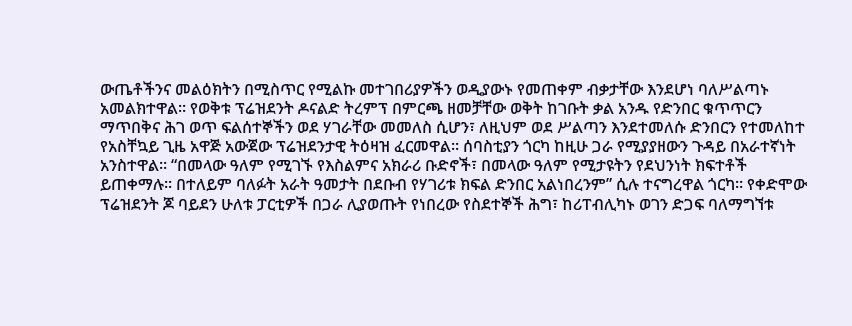ውጤቶችንና መልዕክትን በሚስጥር የሚልኩ መተገበሪያዎችን ወዲያውኑ የመጠቀም ብቃታቸው እንደሆነ ባለሥልጣኑ አመልክተዋል። የወቅቱ ፕሬዝደንት ዶናልድ ትረምፕ በምርጫ ዘመቻቸው ወቅት ከገቡት ቃል አንዱ የድንበር ቁጥጥርን ማጥበቅና ሕገ ወጥ ፍልሰተኞችን ወደ ሃገራቸው መመለስ ሲሆን፣ ለዚህም ወደ ሥልጣን እንደተመለሱ ድንበርን የተመለከተ የአስቸኳይ ጊዜ አዋጅ አውጀው ፕሬዝደንታዊ ትዕዛዝ ፈርመዋል። ሰባስቲያን ጎርካ ከዚሁ ጋራ የሚያያዘውን ጉዳይ በአራተኛነት አንስተዋል። “በመላው ዓለም የሚገኙ የእስልምና አክራሪ ቡድኖች፣ በመላው ዓለም የሚታዩትን የደህንነት ክፍተቶች ይጠቀማሉ። በተለይም ባለፉት አራት ዓመታት በደቡብ የሃገሪቱ ክፍል ድንበር አልነበረንም” ሲሉ ተናግረዋል ጎርካ። የቀድሞው ፕሬዝደንት ጆ ባይደን ሁለቱ ፓርቲዎች በጋራ ሊያወጡት የነበረው የስደተኞች ሕግ፣ ከሪፐብሊካኑ ወገን ድጋፍ ባለማግኘቱ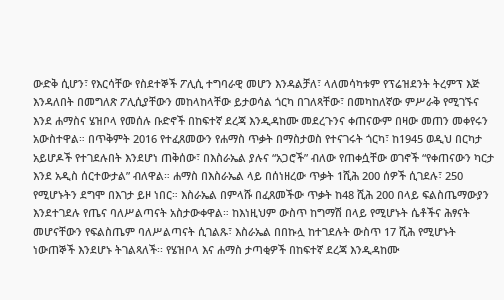ውድቅ ሲሆን፣ የእርሳቸው የስደተኞች ፖሊሲ ተግባራዊ መሆን እንዳልቻለ፣ ላለመሳካቱም የፕሬዝደንት ትረምፕ እጅ እንዳለበት በመግለጽ ፖሊሲያቸውን መከላከላቸው ይታወሳል ጎርካ በገለጻቸው፣ በመካከለኛው ምሥራቅ የሚገኙና እንደ ሐማስና ሄዝቦላ የመሰሉ ቡድኖች በከፍተኛ ደረጃ እንዲዳከሙ መደረጉንና ቀጠናውም በዛው መጠን መቀየሩን አውስተዋል። በጥቅምት 2016 የተፈጸመውን የሐማስ ጥቃት በማስታወስ የተናገሩት ጎርካ፣ ከ1945 ወዲህ በርካታ አይሆዶች የተገደሉበት እንደሆነ ጠቅሰው፣ በእስራኤል ያሉና “አጋሮች” ብለው የጠቀሷቸው ወገኖች “የቀጠናውን ካርታ እንደ አዲስ ሰርተውታል” ብለዋል። ሐማስ በእስራኤል ላይ በሰነዘረው ጥቃት 1ሺሕ 200 ሰዎች ሲገደሉ፣ 250 የሚሆኑትን ደግሞ በእገታ ይዞ ነበር። እስራኤል በምላሹ በፈጸመችው ጥቃት ከ48 ሺሕ 200 በላይ ፍልስጤማውያን እንደተገደሉ የጤና ባለሥልጣናት አስታውቀዋል። ከእነዚህም ውስጥ ከግማሽ በላይ የሚሆኑት ሴቶችና ሕፃናት መሆናቸውን የፍልስጤም ባለሥልጣናት ሲገልጹ፣ እስራኤል በበኩሏ ከተገደሉት ውስጥ 17 ሺሕ የሚሆኑት ነውጠኞች እንደሆኑ ትገልጻለች፡፡ የሄዝቦላ እና ሐማስ ታጣቂዎች በከፍተኛ ደረጃ እንዲዳከሙ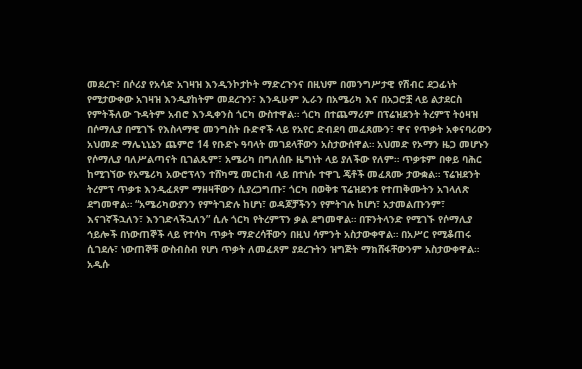መደረጉ፣ በሶሪያ የአሳድ አገዛዝ እንዲንኮታኮት ማድረጉንና በዚህም በመንግሥታዊ የሽብር ደጋፊነት የሚታውቀው አገዛዝ እንዲያከትም መደረጉን፣ እንዲሁም ኢራን በአሜሪካ እና በአጋሮቿ ላይ ልታደርስ የምትችለው ጉዳትም አብሮ እንዲቀንስ ጎርካ ውስተዋል። ጎርካ በተጨማሪም በፕሬዝደንት ትረምፕ ትዕዛዝ በሶማሊያ በሚገኙ የእስላማዊ መንግስት ቡድኖች ላይ የአየር ድብደባ መፈጸሙን፣ ዋና የጥቃት አቀናባሪውን አህመድ ማሌኒኒኔን ጨምሮ 14 የቡድኑ ዓባላት መገደላቸውን አስታውሰዋል። አህመድ የኦማን ዜጋ መሆኑን የሶማሊያ ባለሥልጣናት ቢገልጹም፣ አሜሪካ በግለሰቡ ዜግነት ላይ ያለችው የለም። ጥቃቱም በቀይ ባሕር ከሚገኘው የአሜሪካ አውሮፕላን ተሸካሚ መርከብ ላይ በተነሱ ተዋጊ ጄቶች መፈጸሙ ታውቋል። ፕሬዝደንት ትረምፕ ጥቃቱ እንዲፈጸም ማዘዛቸውን ሲያረጋግጡ፣ ጎርካ በወቅቱ ፕሬዝደንቱ የተጠቅሙትን አገላለጽ ደግመዋል። “አሜሪካውያንን የምትገድሉ ከሆነ፣ ወዳጆቻችንን የምትገሉ ከሆነ፣ አታመልጡንም፣ እናገኛችኋለን፣ እንገድላችኋለን” ሲሉ ጎርካ የትረምፕን ቃል ደግመዋል። በፑንትላንድ የሚገኙ የሶማሊያ ኅይሎች በነውጠኞች ላይ የተሳካ ጥቃት ማድረሳቸውን በዚህ ሳምንት አስታውቀዋል። በአሥር የሚቆጠሩ ሲገደሉ፣ ነውጠኞቹ ውስብስብ የሆነ ጥቃት ለመፈጸም ያደረጉትን ዝግጅት ማክሸፋቸውንም አስታውቀዋል። አዲሱ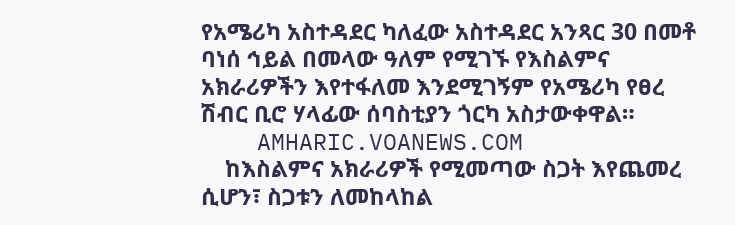የአሜሪካ አስተዳደር ካለፈው አስተዳደር አንጻር 30 በመቶ ባነሰ ኅይል በመላው ዓለም የሚገኙ የእስልምና አክራሪዎችን እየተፋለመ እንደሚገኝም የአሜሪካ የፀረ ሽብር ቢሮ ሃላፊው ሰባስቲያን ጎርካ አስታውቀዋል።
    AMHARIC.VOANEWS.COM
    ከእስልምና አክራሪዎች የሚመጣው ስጋት እየጨመረ ሲሆን፣ ስጋቱን ለመከላከል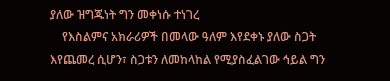ያለው ዝግጁነት ግን መቀነሱ ተነገረ
    የእስልምና አክራሪዎች በመላው ዓለም እየደቀኑ ያለው ስጋት እየጨመረ ሲሆን፣ ስጋቱን ለመከላከል የሚያስፈልገው ኅይል ግን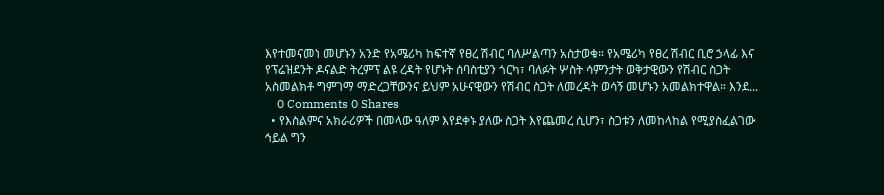እየተመናመነ መሆኑን አንድ የአሜሪካ ከፍተኛ የፀረ ሽብር ባለሥልጣን አስታወቁ። የአሜሪካ የፀረ ሽብር ቢሮ ኃላፊ እና የፕሬዝደንት ዶናልድ ትረምፕ ልዩ ረዳት የሆኑት ሰባስቲያን ጎርካ፣ ባለፉት ሦስት ሳምንታት ወቅታዊውን የሽብር ስጋት አስመልክቶ ግምገማ ማድረጋቸውንና ይህም አሁናዊውን የሽብር ስጋት ለመረዳት ወሳኝ መሆኑን አመልክተዋል። እንደ...
    0 Comments 0 Shares
  • የእስልምና አክራሪዎች በመላው ዓለም እየደቀኑ ያለው ስጋት እየጨመረ ሲሆን፣ ስጋቱን ለመከላከል የሚያስፈልገው ኅይል ግን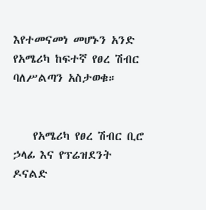እየተመናመነ መሆኑን አንድ የአሜሪካ ከፍተኛ የፀረ ሽብር ባለሥልጣን አስታወቁ።


    የአሜሪካ የፀረ ሽብር ቢሮ ኃላፊ እና የፕሬዝደንት ዶናልድ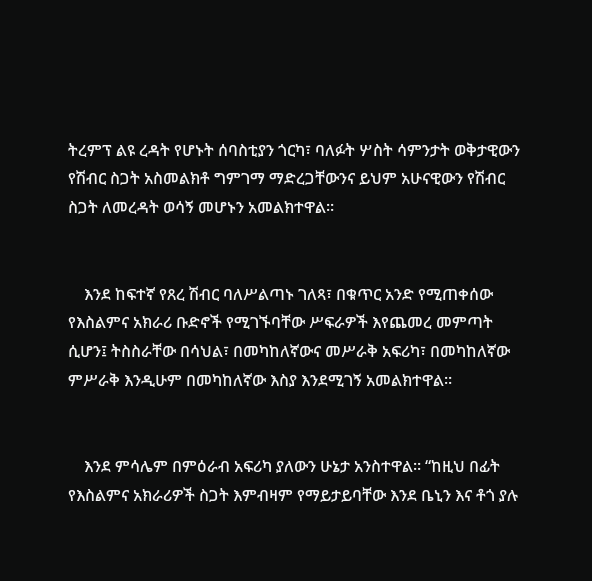ትረምፕ ልዩ ረዳት የሆኑት ሰባስቲያን ጎርካ፣ ባለፉት ሦስት ሳምንታት ወቅታዊውን የሽብር ስጋት አስመልክቶ ግምገማ ማድረጋቸውንና ይህም አሁናዊውን የሽብር ስጋት ለመረዳት ወሳኝ መሆኑን አመልክተዋል።


    እንደ ከፍተኛ የጸረ ሽብር ባለሥልጣኑ ገለጻ፣ በቁጥር አንድ የሚጠቀሰው የእስልምና አክራሪ ቡድኖች የሚገኙባቸው ሥፍራዎች እየጨመረ መምጣት ሲሆን፤ ትስስራቸው በሳህል፣ በመካከለኛውና መሥራቅ አፍሪካ፣ በመካከለኛው ምሥራቅ እንዲሁም በመካከለኛው እስያ እንደሚገኝ አመልክተዋል።


    እንደ ምሳሌም በምዕራብ አፍሪካ ያለውን ሁኔታ አንስተዋል። “ከዚህ በፊት የእስልምና አክራሪዎች ስጋት እምብዛም የማይታይባቸው እንደ ቤኒን እና ቶጎ ያሉ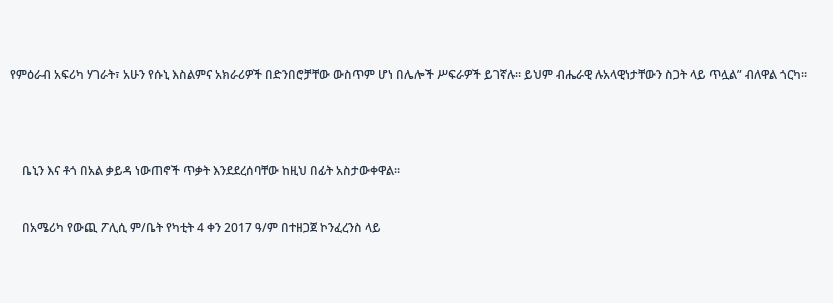የምዕራብ አፍሪካ ሃገራት፣ አሁን የሱኒ እስልምና አክራሪዎች በድንበሮቻቸው ውስጥም ሆነ በሌሎች ሥፍራዎች ይገኛሉ። ይህም ብሔራዊ ሉአላዊነታቸውን ስጋት ላይ ጥሏል” ብለዋል ጎርካ።




    ቤኒን እና ቶጎ በአል ቃይዳ ነውጠኖች ጥቃት እንደደረሰባቸው ከዚህ በፊት አስታውቀዋል።


    በአሜሪካ የውጪ ፖሊሲ ም/ቤት የካቲት 4 ቀን 2017 ዓ/ም በተዘጋጀ ኮንፈረንስ ላይ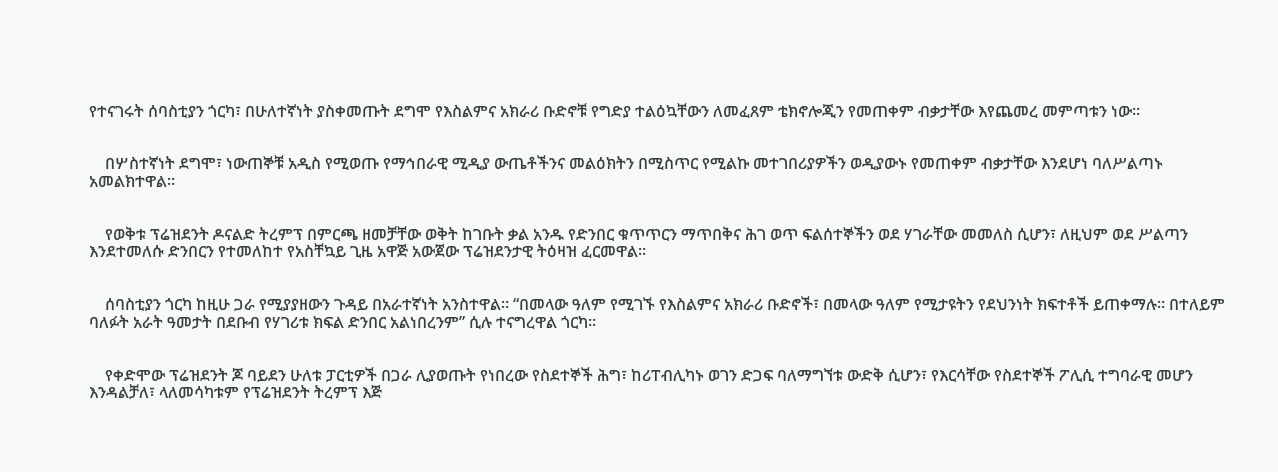የተናገሩት ሰባስቲያን ጎርካ፣ በሁለተኛነት ያስቀመጡት ደግሞ የእስልምና አክራሪ ቡድኖቹ የግድያ ተልዕኳቸውን ለመፈጸም ቴክኖሎጂን የመጠቀም ብቃታቸው እየጨመረ መምጣቱን ነው።


    በሦስተኛነት ደግሞ፣ ነውጠኞቹ አዲስ የሚወጡ የማኅበራዊ ሚዲያ ውጤቶችንና መልዕክትን በሚስጥር የሚልኩ መተገበሪያዎችን ወዲያውኑ የመጠቀም ብቃታቸው እንደሆነ ባለሥልጣኑ አመልክተዋል።


    የወቅቱ ፕሬዝደንት ዶናልድ ትረምፕ በምርጫ ዘመቻቸው ወቅት ከገቡት ቃል አንዱ የድንበር ቁጥጥርን ማጥበቅና ሕገ ወጥ ፍልሰተኞችን ወደ ሃገራቸው መመለስ ሲሆን፣ ለዚህም ወደ ሥልጣን እንደተመለሱ ድንበርን የተመለከተ የአስቸኳይ ጊዜ አዋጅ አውጀው ፕሬዝደንታዊ ትዕዛዝ ፈርመዋል።


    ሰባስቲያን ጎርካ ከዚሁ ጋራ የሚያያዘውን ጉዳይ በአራተኛነት አንስተዋል። “በመላው ዓለም የሚገኙ የእስልምና አክራሪ ቡድኖች፣ በመላው ዓለም የሚታዩትን የደህንነት ክፍተቶች ይጠቀማሉ። በተለይም ባለፉት አራት ዓመታት በደቡብ የሃገሪቱ ክፍል ድንበር አልነበረንም” ሲሉ ተናግረዋል ጎርካ።


    የቀድሞው ፕሬዝደንት ጆ ባይደን ሁለቱ ፓርቲዎች በጋራ ሊያወጡት የነበረው የስደተኞች ሕግ፣ ከሪፐብሊካኑ ወገን ድጋፍ ባለማግኘቱ ውድቅ ሲሆን፣ የእርሳቸው የስደተኞች ፖሊሲ ተግባራዊ መሆን እንዳልቻለ፣ ላለመሳካቱም የፕሬዝደንት ትረምፕ እጅ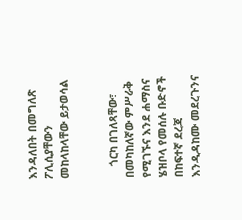እንዳለበት በመግለጽ ፖሊሲያቸውን መከላከላቸው ይታወሳል


    ጎርካ በገለጻቸው፣ በመካከለኛው ምሥራቅ የሚገኙና እንደ ሐማስና ሄዝቦላ የመሰሉ ቡድኖች በከፍተኛ ደረጃ እንዲዳከሙ መደረጉንና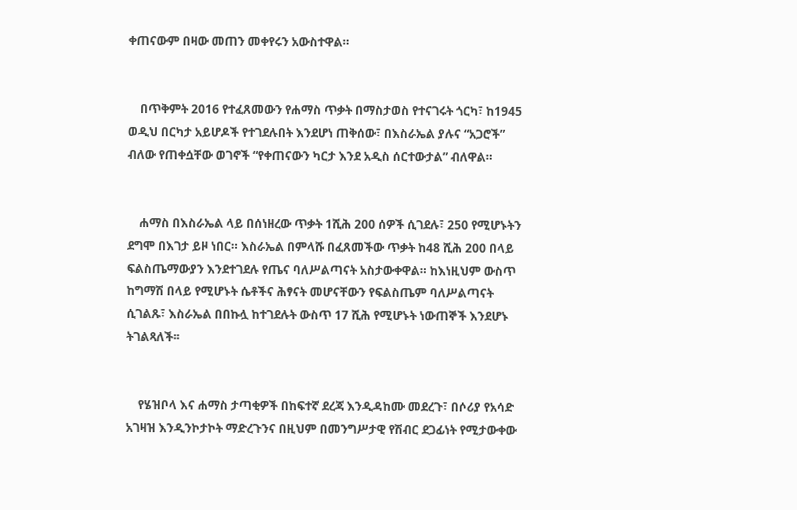ቀጠናውም በዛው መጠን መቀየሩን አውስተዋል።


    በጥቅምት 2016 የተፈጸመውን የሐማስ ጥቃት በማስታወስ የተናገሩት ጎርካ፣ ከ1945 ወዲህ በርካታ አይሆዶች የተገደሉበት እንደሆነ ጠቅሰው፣ በእስራኤል ያሉና “አጋሮች” ብለው የጠቀሷቸው ወገኖች “የቀጠናውን ካርታ እንደ አዲስ ሰርተውታል” ብለዋል።


    ሐማስ በእስራኤል ላይ በሰነዘረው ጥቃት 1ሺሕ 200 ሰዎች ሲገደሉ፣ 250 የሚሆኑትን ደግሞ በእገታ ይዞ ነበር። እስራኤል በምላሹ በፈጸመችው ጥቃት ከ48 ሺሕ 200 በላይ ፍልስጤማውያን እንደተገደሉ የጤና ባለሥልጣናት አስታውቀዋል። ከእነዚህም ውስጥ ከግማሽ በላይ የሚሆኑት ሴቶችና ሕፃናት መሆናቸውን የፍልስጤም ባለሥልጣናት ሲገልጹ፣ እስራኤል በበኩሏ ከተገደሉት ውስጥ 17 ሺሕ የሚሆኑት ነውጠኞች እንደሆኑ ትገልጻለች፡፡


    የሄዝቦላ እና ሐማስ ታጣቂዎች በከፍተኛ ደረጃ እንዲዳከሙ መደረጉ፣ በሶሪያ የአሳድ አገዛዝ እንዲንኮታኮት ማድረጉንና በዚህም በመንግሥታዊ የሽብር ደጋፊነት የሚታውቀው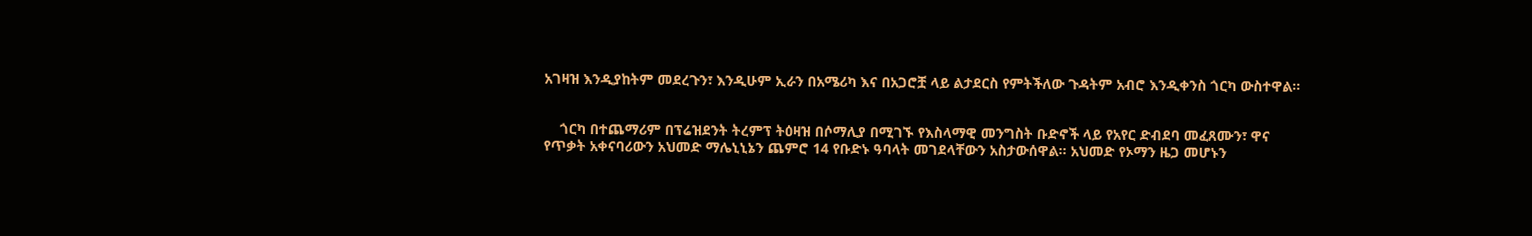አገዛዝ እንዲያከትም መደረጉን፣ እንዲሁም ኢራን በአሜሪካ እና በአጋሮቿ ላይ ልታደርስ የምትችለው ጉዳትም አብሮ እንዲቀንስ ጎርካ ውስተዋል።


    ጎርካ በተጨማሪም በፕሬዝደንት ትረምፕ ትዕዛዝ በሶማሊያ በሚገኙ የእስላማዊ መንግስት ቡድኖች ላይ የአየር ድብደባ መፈጸሙን፣ ዋና የጥቃት አቀናባሪውን አህመድ ማሌኒኒኔን ጨምሮ 14 የቡድኑ ዓባላት መገደላቸውን አስታውሰዋል። አህመድ የኦማን ዜጋ መሆኑን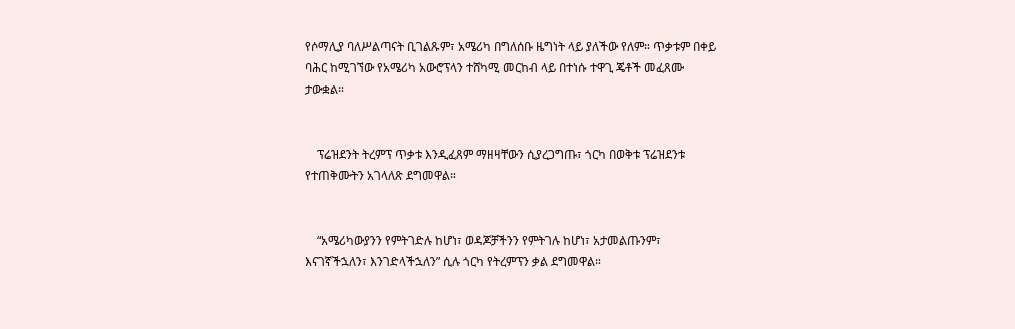የሶማሊያ ባለሥልጣናት ቢገልጹም፣ አሜሪካ በግለሰቡ ዜግነት ላይ ያለችው የለም። ጥቃቱም በቀይ ባሕር ከሚገኘው የአሜሪካ አውሮፕላን ተሸካሚ መርከብ ላይ በተነሱ ተዋጊ ጄቶች መፈጸሙ ታውቋል።


    ፕሬዝደንት ትረምፕ ጥቃቱ እንዲፈጸም ማዘዛቸውን ሲያረጋግጡ፣ ጎርካ በወቅቱ ፕሬዝደንቱ የተጠቅሙትን አገላለጽ ደግመዋል።


    “አሜሪካውያንን የምትገድሉ ከሆነ፣ ወዳጆቻችንን የምትገሉ ከሆነ፣ አታመልጡንም፣ እናገኛችኋለን፣ እንገድላችኋለን” ሲሉ ጎርካ የትረምፕን ቃል ደግመዋል።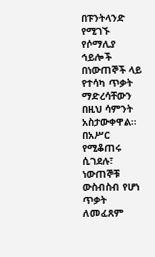በፑንትላንድ የሚገኙ የሶማሊያ ኅይሎች በነውጠኞች ላይ የተሳካ ጥቃት ማድረሳቸውን በዚህ ሳምንት አስታውቀዋል። በአሥር የሚቆጠሩ ሲገደሉ፣ ነውጠኞቹ ውስብስብ የሆነ ጥቃት ለመፈጸም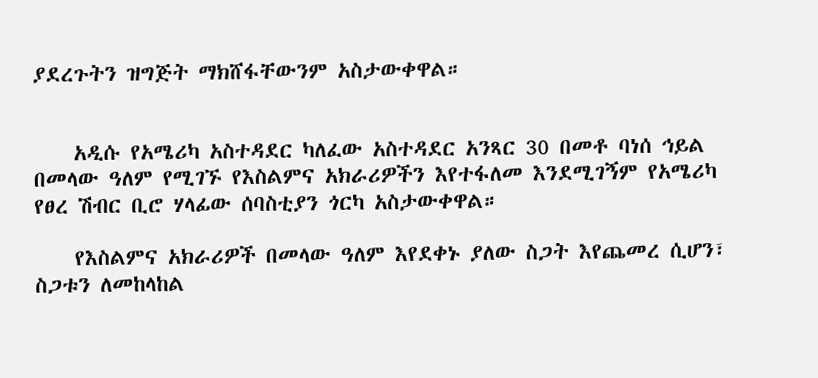ያደረጉትን ዝግጅት ማክሸፋቸውንም አስታውቀዋል።


    አዲሱ የአሜሪካ አስተዳደር ካለፈው አስተዳደር አንጻር 30 በመቶ ባነሰ ኅይል በመላው ዓለም የሚገኙ የእስልምና አክራሪዎችን እየተፋለመ እንደሚገኝም የአሜሪካ የፀረ ሽብር ቢሮ ሃላፊው ሰባስቲያን ጎርካ አስታውቀዋል።

    የእስልምና አክራሪዎች በመላው ዓለም እየደቀኑ ያለው ስጋት እየጨመረ ሲሆን፣ ስጋቱን ለመከላከል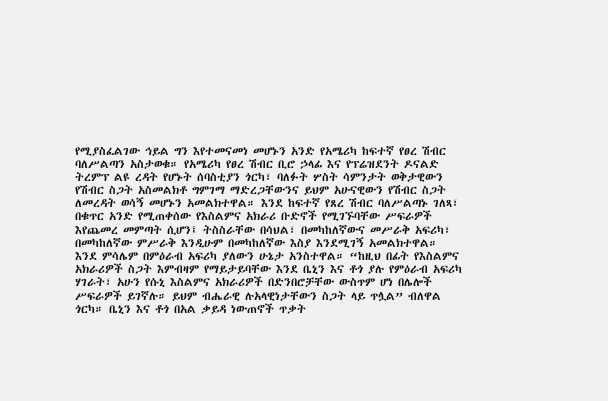የሚያስፈልገው ኅይል ግን እየተመናመነ መሆኑን አንድ የአሜሪካ ከፍተኛ የፀረ ሽብር ባለሥልጣን አስታወቁ። የአሜሪካ የፀረ ሽብር ቢሮ ኃላፊ እና የፕሬዝደንት ዶናልድ ትረምፕ ልዩ ረዳት የሆኑት ሰባስቲያን ጎርካ፣ ባለፉት ሦስት ሳምንታት ወቅታዊውን የሽብር ስጋት አስመልክቶ ግምገማ ማድረጋቸውንና ይህም አሁናዊውን የሽብር ስጋት ለመረዳት ወሳኝ መሆኑን አመልክተዋል። እንደ ከፍተኛ የጸረ ሽብር ባለሥልጣኑ ገለጻ፣ በቁጥር አንድ የሚጠቀሰው የእስልምና አክራሪ ቡድኖች የሚገኙባቸው ሥፍራዎች እየጨመረ መምጣት ሲሆን፤ ትስስራቸው በሳህል፣ በመካከለኛውና መሥራቅ አፍሪካ፣ በመካከለኛው ምሥራቅ እንዲሁም በመካከለኛው እስያ እንደሚገኝ አመልክተዋል። እንደ ምሳሌም በምዕራብ አፍሪካ ያለውን ሁኔታ አንስተዋል። “ከዚህ በፊት የእስልምና አክራሪዎች ስጋት እምብዛም የማይታይባቸው እንደ ቤኒን እና ቶጎ ያሉ የምዕራብ አፍሪካ ሃገራት፣ አሁን የሱኒ እስልምና አክራሪዎች በድንበሮቻቸው ውስጥም ሆነ በሌሎች ሥፍራዎች ይገኛሉ። ይህም ብሔራዊ ሉአላዊነታቸውን ስጋት ላይ ጥሏል” ብለዋል ጎርካ። ቤኒን እና ቶጎ በአል ቃይዳ ነውጠኖች ጥቃት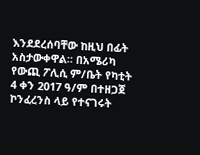እንደደረሰባቸው ከዚህ በፊት አስታውቀዋል። በአሜሪካ የውጪ ፖሊሲ ም/ቤት የካቲት 4 ቀን 2017 ዓ/ም በተዘጋጀ ኮንፈረንስ ላይ የተናገሩት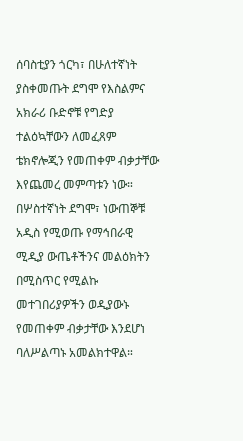ሰባስቲያን ጎርካ፣ በሁለተኛነት ያስቀመጡት ደግሞ የእስልምና አክራሪ ቡድኖቹ የግድያ ተልዕኳቸውን ለመፈጸም ቴክኖሎጂን የመጠቀም ብቃታቸው እየጨመረ መምጣቱን ነው። በሦስተኛነት ደግሞ፣ ነውጠኞቹ አዲስ የሚወጡ የማኅበራዊ ሚዲያ ውጤቶችንና መልዕክትን በሚስጥር የሚልኩ መተገበሪያዎችን ወዲያውኑ የመጠቀም ብቃታቸው እንደሆነ ባለሥልጣኑ አመልክተዋል።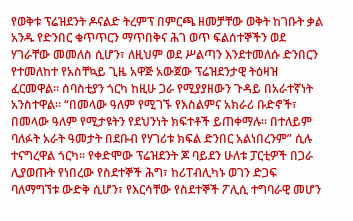የወቅቱ ፕሬዝደንት ዶናልድ ትረምፕ በምርጫ ዘመቻቸው ወቅት ከገቡት ቃል አንዱ የድንበር ቁጥጥርን ማጥበቅና ሕገ ወጥ ፍልሰተኞችን ወደ ሃገራቸው መመለስ ሲሆን፣ ለዚህም ወደ ሥልጣን እንደተመለሱ ድንበርን የተመለከተ የአስቸኳይ ጊዜ አዋጅ አውጀው ፕሬዝደንታዊ ትዕዛዝ ፈርመዋል። ሰባስቲያን ጎርካ ከዚሁ ጋራ የሚያያዘውን ጉዳይ በአራተኛነት አንስተዋል። “በመላው ዓለም የሚገኙ የእስልምና አክራሪ ቡድኖች፣ በመላው ዓለም የሚታዩትን የደህንነት ክፍተቶች ይጠቀማሉ። በተለይም ባለፉት አራት ዓመታት በደቡብ የሃገሪቱ ክፍል ድንበር አልነበረንም” ሲሉ ተናግረዋል ጎርካ። የቀድሞው ፕሬዝደንት ጆ ባይደን ሁለቱ ፓርቲዎች በጋራ ሊያወጡት የነበረው የስደተኞች ሕግ፣ ከሪፐብሊካኑ ወገን ድጋፍ ባለማግኘቱ ውድቅ ሲሆን፣ የእርሳቸው የስደተኞች ፖሊሲ ተግባራዊ መሆን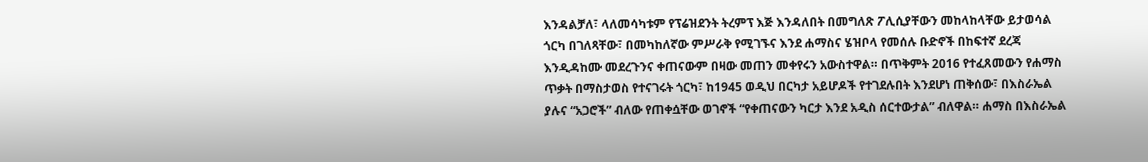እንዳልቻለ፣ ላለመሳካቱም የፕሬዝደንት ትረምፕ እጅ እንዳለበት በመግለጽ ፖሊሲያቸውን መከላከላቸው ይታወሳል ጎርካ በገለጻቸው፣ በመካከለኛው ምሥራቅ የሚገኙና እንደ ሐማስና ሄዝቦላ የመሰሉ ቡድኖች በከፍተኛ ደረጃ እንዲዳከሙ መደረጉንና ቀጠናውም በዛው መጠን መቀየሩን አውስተዋል። በጥቅምት 2016 የተፈጸመውን የሐማስ ጥቃት በማስታወስ የተናገሩት ጎርካ፣ ከ1945 ወዲህ በርካታ አይሆዶች የተገደሉበት እንደሆነ ጠቅሰው፣ በእስራኤል ያሉና “አጋሮች” ብለው የጠቀሷቸው ወገኖች “የቀጠናውን ካርታ እንደ አዲስ ሰርተውታል” ብለዋል። ሐማስ በእስራኤል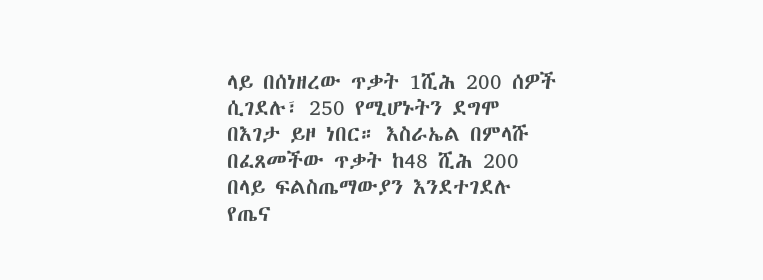ላይ በሰነዘረው ጥቃት 1ሺሕ 200 ሰዎች ሲገደሉ፣ 250 የሚሆኑትን ደግሞ በእገታ ይዞ ነበር። እስራኤል በምላሹ በፈጸመችው ጥቃት ከ48 ሺሕ 200 በላይ ፍልስጤማውያን እንደተገደሉ የጤና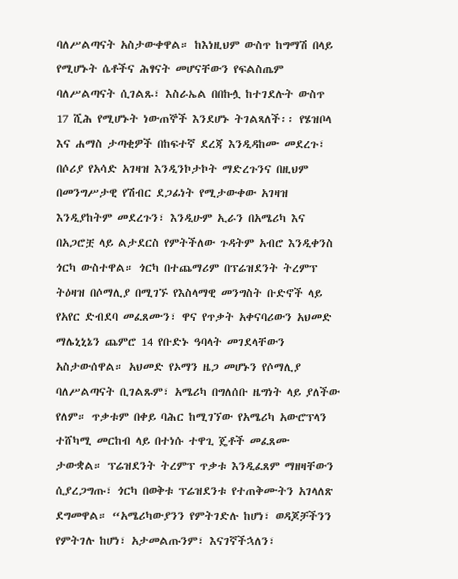ባለሥልጣናት አስታውቀዋል። ከእነዚህም ውስጥ ከግማሽ በላይ የሚሆኑት ሴቶችና ሕፃናት መሆናቸውን የፍልስጤም ባለሥልጣናት ሲገልጹ፣ እስራኤል በበኩሏ ከተገደሉት ውስጥ 17 ሺሕ የሚሆኑት ነውጠኞች እንደሆኑ ትገልጻለች፡፡ የሄዝቦላ እና ሐማስ ታጣቂዎች በከፍተኛ ደረጃ እንዲዳከሙ መደረጉ፣ በሶሪያ የአሳድ አገዛዝ እንዲንኮታኮት ማድረጉንና በዚህም በመንግሥታዊ የሽብር ደጋፊነት የሚታውቀው አገዛዝ እንዲያከትም መደረጉን፣ እንዲሁም ኢራን በአሜሪካ እና በአጋሮቿ ላይ ልታደርስ የምትችለው ጉዳትም አብሮ እንዲቀንስ ጎርካ ውስተዋል። ጎርካ በተጨማሪም በፕሬዝደንት ትረምፕ ትዕዛዝ በሶማሊያ በሚገኙ የእስላማዊ መንግስት ቡድኖች ላይ የአየር ድብደባ መፈጸሙን፣ ዋና የጥቃት አቀናባሪውን አህመድ ማሌኒኒኔን ጨምሮ 14 የቡድኑ ዓባላት መገደላቸውን አስታውሰዋል። አህመድ የኦማን ዜጋ መሆኑን የሶማሊያ ባለሥልጣናት ቢገልጹም፣ አሜሪካ በግለሰቡ ዜግነት ላይ ያለችው የለም። ጥቃቱም በቀይ ባሕር ከሚገኘው የአሜሪካ አውሮፕላን ተሸካሚ መርከብ ላይ በተነሱ ተዋጊ ጄቶች መፈጸሙ ታውቋል። ፕሬዝደንት ትረምፕ ጥቃቱ እንዲፈጸም ማዘዛቸውን ሲያረጋግጡ፣ ጎርካ በወቅቱ ፕሬዝደንቱ የተጠቅሙትን አገላለጽ ደግመዋል። “አሜሪካውያንን የምትገድሉ ከሆነ፣ ወዳጆቻችንን የምትገሉ ከሆነ፣ አታመልጡንም፣ እናገኛችኋለን፣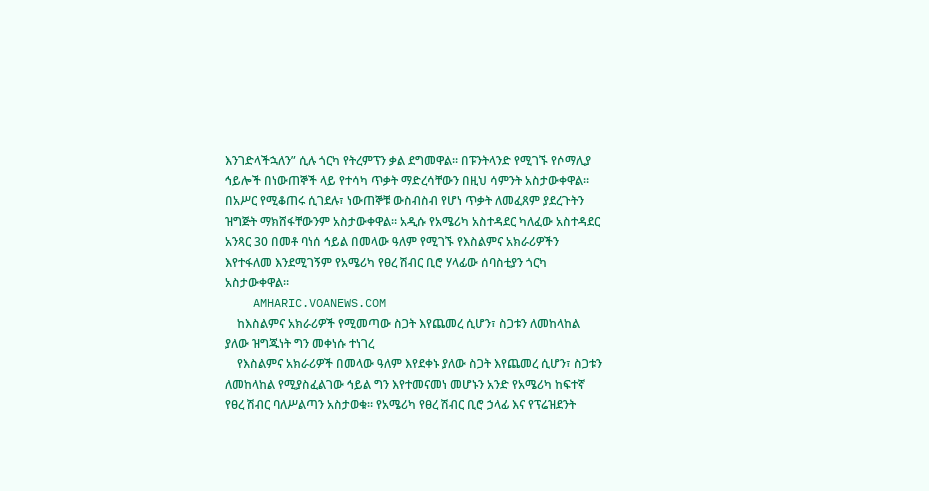እንገድላችኋለን” ሲሉ ጎርካ የትረምፕን ቃል ደግመዋል። በፑንትላንድ የሚገኙ የሶማሊያ ኅይሎች በነውጠኞች ላይ የተሳካ ጥቃት ማድረሳቸውን በዚህ ሳምንት አስታውቀዋል። በአሥር የሚቆጠሩ ሲገደሉ፣ ነውጠኞቹ ውስብስብ የሆነ ጥቃት ለመፈጸም ያደረጉትን ዝግጅት ማክሸፋቸውንም አስታውቀዋል። አዲሱ የአሜሪካ አስተዳደር ካለፈው አስተዳደር አንጻር 30 በመቶ ባነሰ ኅይል በመላው ዓለም የሚገኙ የእስልምና አክራሪዎችን እየተፋለመ እንደሚገኝም የአሜሪካ የፀረ ሽብር ቢሮ ሃላፊው ሰባስቲያን ጎርካ አስታውቀዋል።
    AMHARIC.VOANEWS.COM
    ከእስልምና አክራሪዎች የሚመጣው ስጋት እየጨመረ ሲሆን፣ ስጋቱን ለመከላከል ያለው ዝግጁነት ግን መቀነሱ ተነገረ
    የእስልምና አክራሪዎች በመላው ዓለም እየደቀኑ ያለው ስጋት እየጨመረ ሲሆን፣ ስጋቱን ለመከላከል የሚያስፈልገው ኅይል ግን እየተመናመነ መሆኑን አንድ የአሜሪካ ከፍተኛ የፀረ ሽብር ባለሥልጣን አስታወቁ። የአሜሪካ የፀረ ሽብር ቢሮ ኃላፊ እና የፕሬዝደንት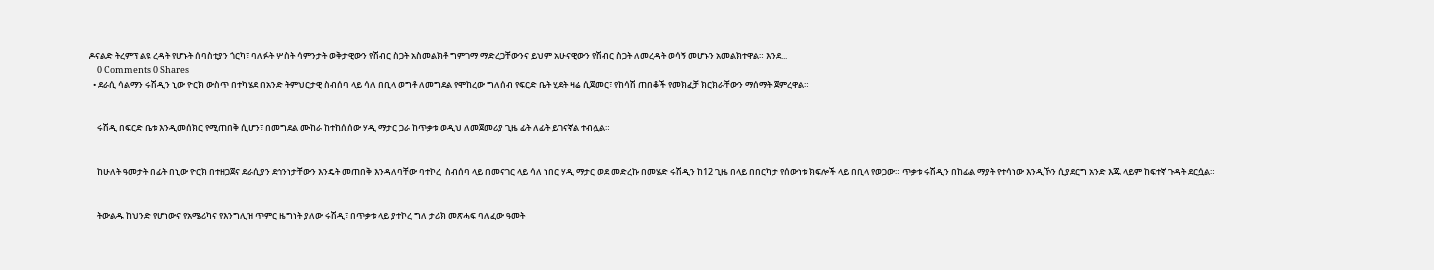ዶናልድ ትረምፕ ልዩ ረዳት የሆኑት ሰባስቲያን ጎርካ፣ ባለፉት ሦስት ሳምንታት ወቅታዊውን የሽብር ስጋት አስመልክቶ ግምገማ ማድረጋቸውንና ይህም አሁናዊውን የሽብር ስጋት ለመረዳት ወሳኝ መሆኑን አመልክተዋል። እንደ...
    0 Comments 0 Shares
  • ደራሲ ሳልማን ሩሽዲን ኒው ዮርክ ውስጥ በተካሄደ በአንድ ትምህርታዊ ስብሰባ ላይ ሳለ በቢላ ወግቶ ለመግደል የሞከረው ግለሰብ የፍርድ ቤት ሂደት ዛሬ ሲጀመር፣ የከሳሽ ጠበቆች የመክፈቻ ክርክራቸውን ማሰማት ጀምረዋል።


    ሩሽዲ በፍርድ ቤቱ እንዲመሰክር የሚጠበቅ ሲሆን፣ በመግደል ሙከራ ከተከሰሰው ሃዲ ማታር ጋራ ከጥቃቱ ወዲህ ለመጀመሪያ ጊዜ ፊት ለፊት ይገናኛል ተብሏል።


    ከሁለት ዓመታት በፊት በኒው ዮርክ በተዘጋጀና ደራሲያን ደኅንነታቸውን እንዴት መጠበቅ እንዳለባቸው ባተኮረ  ስብሰባ ላይ በመናገር ላይ ሳለ ነበር ሃዲ ማታር ወደ መድረኩ በመሄድ ሩሽዲን ከ12 ጊዜ በላይ በበርካታ የሰውነቱ ክፍሎች ላይ በቢላ የወጋው። ጥቃቱ ሩሽዲን በከፊል ማያት የተሳነው እንዲኾን ሲያደርግ አንድ እጁ ላይም ከፍተኛ ጉዳት ደርሷል።


    ትውልዱ ከህንድ የሆነውና የአሜሪካና የእንግሊዝ ጥምር ዜግነት ያለው ሩሽዲ፣ በጥቃቱ ላይ ያተኮረ ግለ ታሪክ መጽሓፍ ባለፈው ዓመት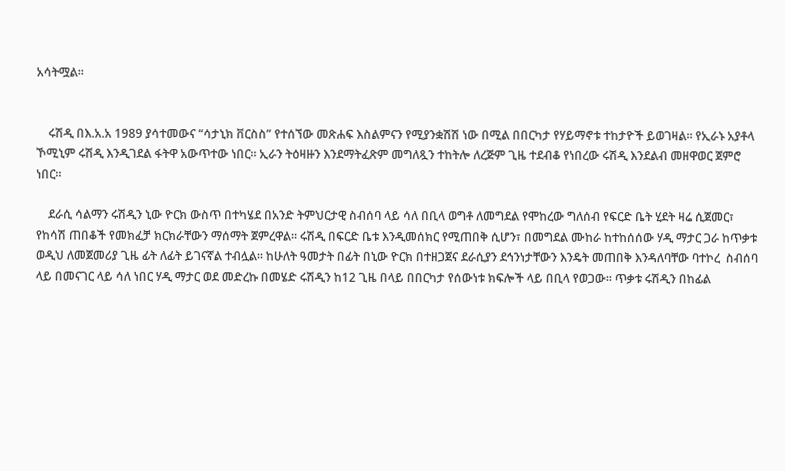አሳትሟል።


    ሩሽዲ በእ.አ.አ 1989 ያሳተመውና “ሳታኒክ ቨርስስ” የተሰኘው መጽሐፍ እስልምናን የሚያንቋሽሽ ነው በሚል በበርካታ የሃይማኖቱ ተከታዮች ይወገዛል። የኢራኑ አያቶላ ኾሚኒም ሩሽዲ እንዲገደል ፋትዋ አውጥተው ነበር። ኢራን ትዕዛዙን እንደማትፈጽም መግለጿን ተከትሎ ለረጅም ጊዜ ተደብቆ የነበረው ሩሽዲ እንደልብ መዘዋወር ጀምሮ ነበር።

    ደራሲ ሳልማን ሩሽዲን ኒው ዮርክ ውስጥ በተካሄደ በአንድ ትምህርታዊ ስብሰባ ላይ ሳለ በቢላ ወግቶ ለመግደል የሞከረው ግለሰብ የፍርድ ቤት ሂደት ዛሬ ሲጀመር፣ የከሳሽ ጠበቆች የመክፈቻ ክርክራቸውን ማሰማት ጀምረዋል። ሩሽዲ በፍርድ ቤቱ እንዲመሰክር የሚጠበቅ ሲሆን፣ በመግደል ሙከራ ከተከሰሰው ሃዲ ማታር ጋራ ከጥቃቱ ወዲህ ለመጀመሪያ ጊዜ ፊት ለፊት ይገናኛል ተብሏል። ከሁለት ዓመታት በፊት በኒው ዮርክ በተዘጋጀና ደራሲያን ደኅንነታቸውን እንዴት መጠበቅ እንዳለባቸው ባተኮረ  ስብሰባ ላይ በመናገር ላይ ሳለ ነበር ሃዲ ማታር ወደ መድረኩ በመሄድ ሩሽዲን ከ12 ጊዜ በላይ በበርካታ የሰውነቱ ክፍሎች ላይ በቢላ የወጋው። ጥቃቱ ሩሽዲን በከፊል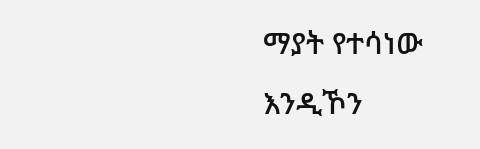ማያት የተሳነው እንዲኾን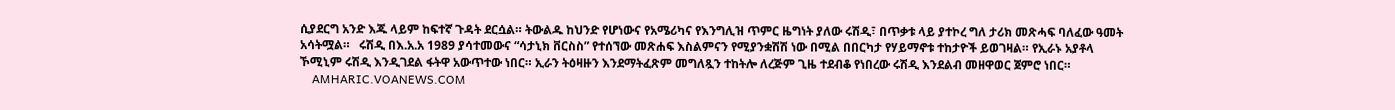ሲያደርግ አንድ እጁ ላይም ከፍተኛ ጉዳት ደርሷል። ትውልዱ ከህንድ የሆነውና የአሜሪካና የእንግሊዝ ጥምር ዜግነት ያለው ሩሽዲ፣ በጥቃቱ ላይ ያተኮረ ግለ ታሪክ መጽሓፍ ባለፈው ዓመት አሳትሟል።   ሩሽዲ በእ.አ.አ 1989 ያሳተመውና “ሳታኒክ ቨርስስ” የተሰኘው መጽሐፍ እስልምናን የሚያንቋሽሽ ነው በሚል በበርካታ የሃይማኖቱ ተከታዮች ይወገዛል። የኢራኑ አያቶላ ኾሚኒም ሩሽዲ እንዲገደል ፋትዋ አውጥተው ነበር። ኢራን ትዕዛዙን እንደማትፈጽም መግለጿን ተከትሎ ለረጅም ጊዜ ተደብቆ የነበረው ሩሽዲ እንደልብ መዘዋወር ጀምሮ ነበር።
    AMHARIC.VOANEWS.COM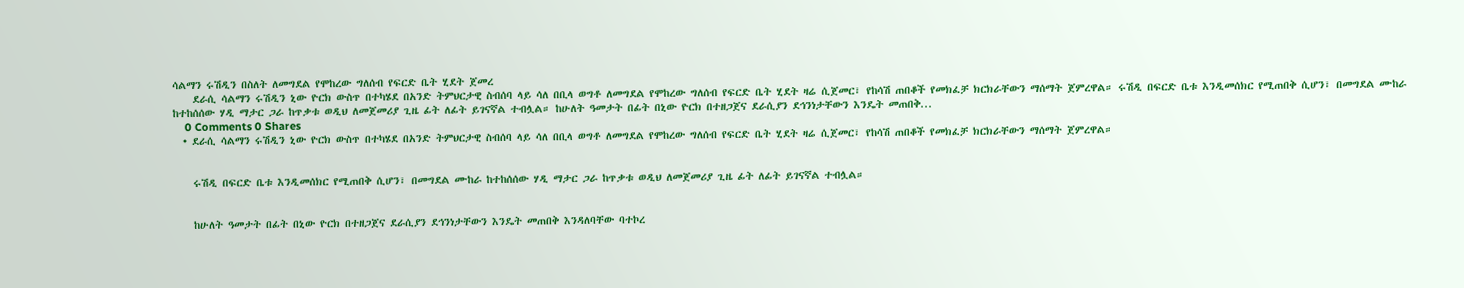ሳልማን ሩሽዲን በስለት ለመግደል የሞከረው ግለሰብ የፍርድ ቤት ሂደት ጀመረ
    ደራሲ ሳልማን ሩሽዲን ኒው ዮርክ ውስጥ በተካሄደ በአንድ ትምህርታዊ ስብሰባ ላይ ሳለ በቢላ ወግቶ ለመግደል የሞከረው ግለሰብ የፍርድ ቤት ሂደት ዛሬ ሲጀመር፣ የከሳሽ ጠበቆች የመክፈቻ ክርክራቸውን ማሰማት ጀምረዋል። ሩሽዲ በፍርድ ቤቱ እንዲመሰክር የሚጠበቅ ሲሆን፣ በመግደል ሙከራ ከተከሰሰው ሃዲ ማታር ጋራ ከጥቃቱ ወዲህ ለመጀመሪያ ጊዜ ፊት ለፊት ይገናኛል ተብሏል። ከሁለት ዓመታት በፊት በኒው ዮርክ በተዘጋጀና ደራሲያን ደኅንነታቸውን እንዴት መጠበቅ...
    0 Comments 0 Shares
  • ደራሲ ሳልማን ሩሽዲን ኒው ዮርክ ውስጥ በተካሄደ በአንድ ትምህርታዊ ስብሰባ ላይ ሳለ በቢላ ወግቶ ለመግደል የሞከረው ግለሰብ የፍርድ ቤት ሂደት ዛሬ ሲጀመር፣ የከሳሽ ጠበቆች የመክፈቻ ክርክራቸውን ማሰማት ጀምረዋል።


    ሩሽዲ በፍርድ ቤቱ እንዲመሰክር የሚጠበቅ ሲሆን፣ በመግደል ሙከራ ከተከሰሰው ሃዲ ማታር ጋራ ከጥቃቱ ወዲህ ለመጀመሪያ ጊዜ ፊት ለፊት ይገናኛል ተብሏል።


    ከሁለት ዓመታት በፊት በኒው ዮርክ በተዘጋጀና ደራሲያን ደኅንነታቸውን እንዴት መጠበቅ እንዳለባቸው ባተኮረ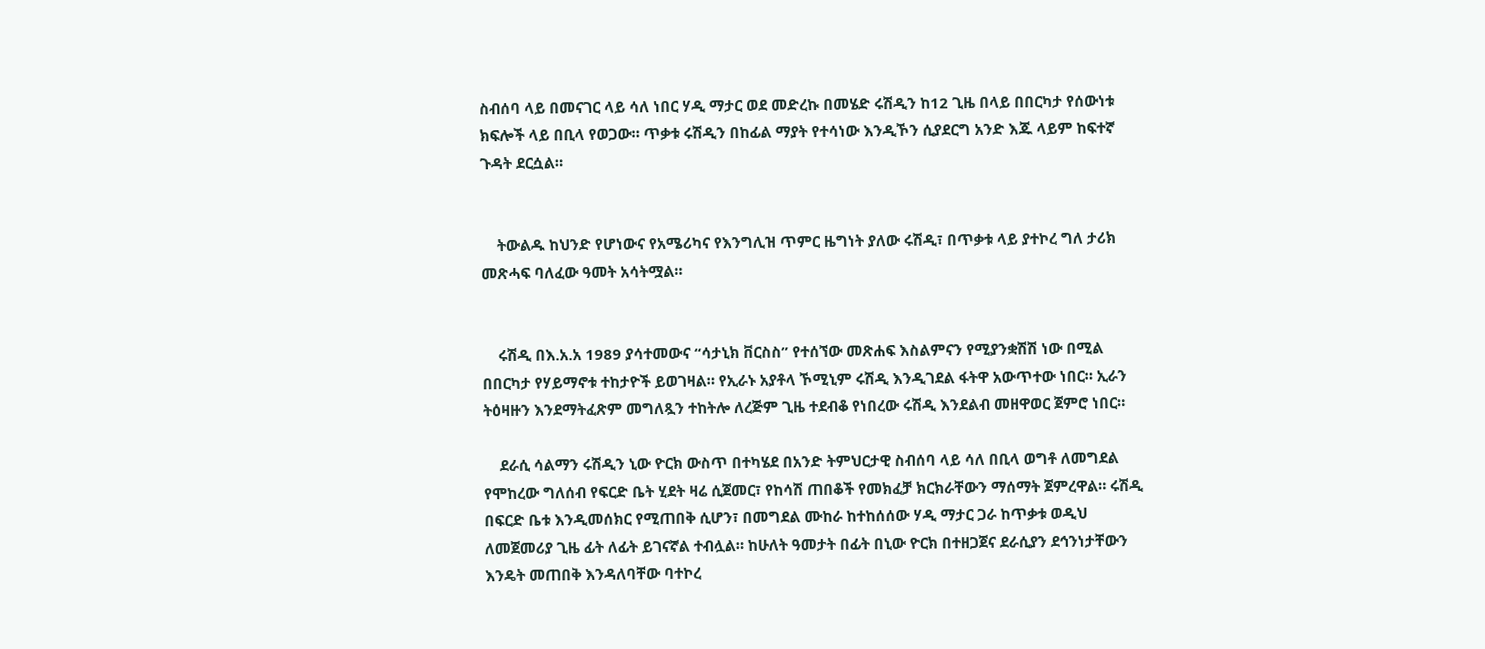ስብሰባ ላይ በመናገር ላይ ሳለ ነበር ሃዲ ማታር ወደ መድረኩ በመሄድ ሩሽዲን ከ12 ጊዜ በላይ በበርካታ የሰውነቱ ክፍሎች ላይ በቢላ የወጋው። ጥቃቱ ሩሽዲን በከፊል ማያት የተሳነው እንዲኾን ሲያደርግ አንድ እጁ ላይም ከፍተኛ ጉዳት ደርሷል።


    ትውልዱ ከህንድ የሆነውና የአሜሪካና የእንግሊዝ ጥምር ዜግነት ያለው ሩሽዲ፣ በጥቃቱ ላይ ያተኮረ ግለ ታሪክ መጽሓፍ ባለፈው ዓመት አሳትሟል።


    ሩሽዲ በእ.አ.አ 1989 ያሳተመውና “ሳታኒክ ቨርስስ” የተሰኘው መጽሐፍ እስልምናን የሚያንቋሽሽ ነው በሚል በበርካታ የሃይማኖቱ ተከታዮች ይወገዛል። የኢራኑ አያቶላ ኾሚኒም ሩሽዲ እንዲገደል ፋትዋ አውጥተው ነበር። ኢራን ትዕዛዙን እንደማትፈጽም መግለጿን ተከትሎ ለረጅም ጊዜ ተደብቆ የነበረው ሩሽዲ እንደልብ መዘዋወር ጀምሮ ነበር።

    ደራሲ ሳልማን ሩሽዲን ኒው ዮርክ ውስጥ በተካሄደ በአንድ ትምህርታዊ ስብሰባ ላይ ሳለ በቢላ ወግቶ ለመግደል የሞከረው ግለሰብ የፍርድ ቤት ሂደት ዛሬ ሲጀመር፣ የከሳሽ ጠበቆች የመክፈቻ ክርክራቸውን ማሰማት ጀምረዋል። ሩሽዲ በፍርድ ቤቱ እንዲመሰክር የሚጠበቅ ሲሆን፣ በመግደል ሙከራ ከተከሰሰው ሃዲ ማታር ጋራ ከጥቃቱ ወዲህ ለመጀመሪያ ጊዜ ፊት ለፊት ይገናኛል ተብሏል። ከሁለት ዓመታት በፊት በኒው ዮርክ በተዘጋጀና ደራሲያን ደኅንነታቸውን እንዴት መጠበቅ እንዳለባቸው ባተኮረ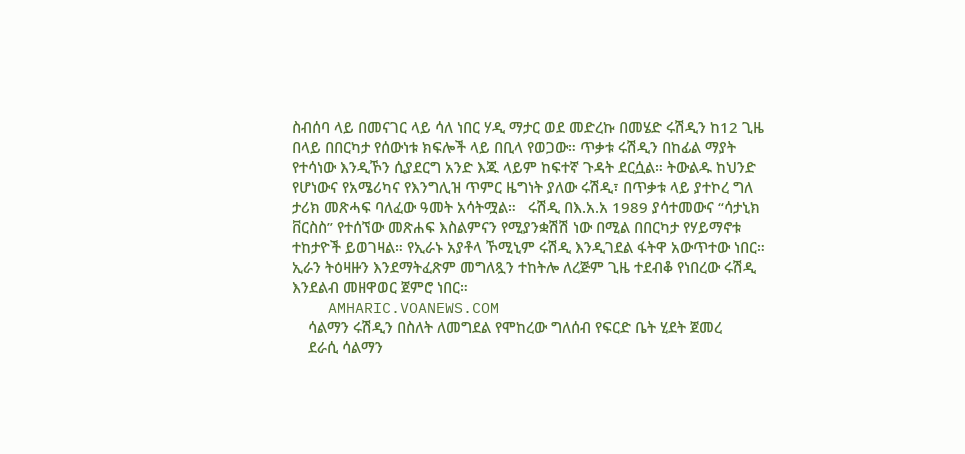ስብሰባ ላይ በመናገር ላይ ሳለ ነበር ሃዲ ማታር ወደ መድረኩ በመሄድ ሩሽዲን ከ12 ጊዜ በላይ በበርካታ የሰውነቱ ክፍሎች ላይ በቢላ የወጋው። ጥቃቱ ሩሽዲን በከፊል ማያት የተሳነው እንዲኾን ሲያደርግ አንድ እጁ ላይም ከፍተኛ ጉዳት ደርሷል። ትውልዱ ከህንድ የሆነውና የአሜሪካና የእንግሊዝ ጥምር ዜግነት ያለው ሩሽዲ፣ በጥቃቱ ላይ ያተኮረ ግለ ታሪክ መጽሓፍ ባለፈው ዓመት አሳትሟል።   ሩሽዲ በእ.አ.አ 1989 ያሳተመውና “ሳታኒክ ቨርስስ” የተሰኘው መጽሐፍ እስልምናን የሚያንቋሽሽ ነው በሚል በበርካታ የሃይማኖቱ ተከታዮች ይወገዛል። የኢራኑ አያቶላ ኾሚኒም ሩሽዲ እንዲገደል ፋትዋ አውጥተው ነበር። ኢራን ትዕዛዙን እንደማትፈጽም መግለጿን ተከትሎ ለረጅም ጊዜ ተደብቆ የነበረው ሩሽዲ እንደልብ መዘዋወር ጀምሮ ነበር።
    AMHARIC.VOANEWS.COM
    ሳልማን ሩሽዲን በስለት ለመግደል የሞከረው ግለሰብ የፍርድ ቤት ሂደት ጀመረ
    ደራሲ ሳልማን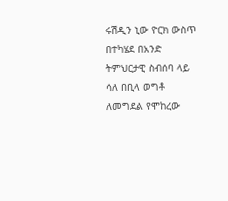ሩሽዲን ኒው ዮርክ ውስጥ በተካሄደ በአንድ ትምህርታዊ ስብሰባ ላይ ሳለ በቢላ ወግቶ ለመግደል የሞከረው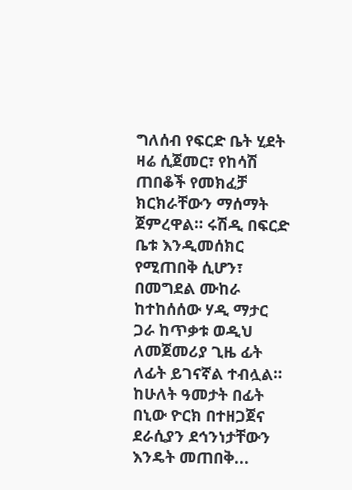ግለሰብ የፍርድ ቤት ሂደት ዛሬ ሲጀመር፣ የከሳሽ ጠበቆች የመክፈቻ ክርክራቸውን ማሰማት ጀምረዋል። ሩሽዲ በፍርድ ቤቱ እንዲመሰክር የሚጠበቅ ሲሆን፣ በመግደል ሙከራ ከተከሰሰው ሃዲ ማታር ጋራ ከጥቃቱ ወዲህ ለመጀመሪያ ጊዜ ፊት ለፊት ይገናኛል ተብሏል። ከሁለት ዓመታት በፊት በኒው ዮርክ በተዘጋጀና ደራሲያን ደኅንነታቸውን እንዴት መጠበቅ...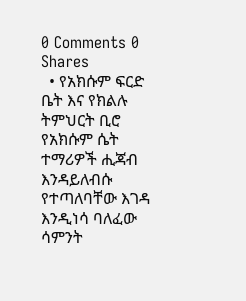0 Comments 0 Shares
  • የአክሱም ፍርድ ቤት እና የክልሉ ትምህርት ቢሮ የአክሱም ሴት ተማሪዎች ሒጃብ እንዳይለብሱ የተጣለባቸው እገዳ እንዲነሳ ባለፈው ሳምንት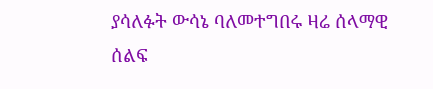ያሳለፉት ውሳኔ ባለመተግበሩ ዛሬ ሰላማዊ ሰልፍ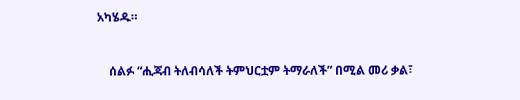አካሄዱ።


    ሰልፉ “ሒጃብ ትለብሳለች ትምህርቷም ትማራለች” በሚል መሪ ቃል፣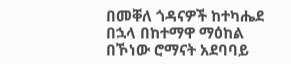በመቐለ ጎዳናዎች ከተካሔደ በኋላ በከተማዋ ማዕከል በኾነው ሮማናት አደባባይ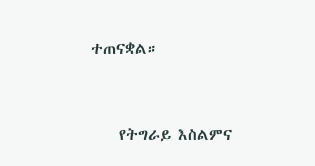ተጠናቋል።


    የትግራይ እስልምና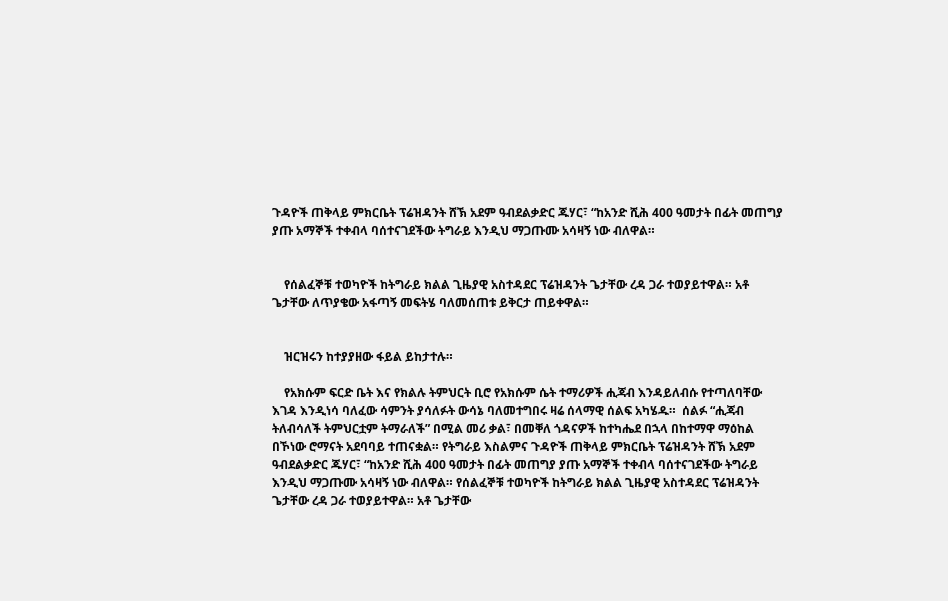ጉዳዮች ጠቅላይ ምክርቤት ፕሬዝዳንት ሸኽ አደም ዓብደልቃድር ጁሃር፣ “ከአንድ ሺሕ 400 ዓመታት በፊት መጠግያ ያጡ አማኞች ተቀብላ ባሰተናገደችው ትግራይ እንዲህ ማጋጡሙ አሳዛኝ ነው ብለዋል።


    የሰልፈኞቹ ተወካዮች ከትግራይ ክልል ጊዜያዊ አስተዳደር ፕሬዝዳንት ጌታቸው ረዳ ጋራ ተወያይተዋል። አቶ ጌታቸው ለጥያቄው አፋጣኝ መፍትሄ ባለመሰጠቱ ይቅርታ ጠይቀዋል።


    ዝርዝሩን ከተያያዘው ፋይል ይከታተሉ።

    የአክሱም ፍርድ ቤት እና የክልሉ ትምህርት ቢሮ የአክሱም ሴት ተማሪዎች ሒጃብ እንዳይለብሱ የተጣለባቸው እገዳ እንዲነሳ ባለፈው ሳምንት ያሳለፉት ውሳኔ ባለመተግበሩ ዛሬ ሰላማዊ ሰልፍ አካሄዱ።  ሰልፉ “ሒጃብ ትለብሳለች ትምህርቷም ትማራለች” በሚል መሪ ቃል፣ በመቐለ ጎዳናዎች ከተካሔደ በኋላ በከተማዋ ማዕከል በኾነው ሮማናት አደባባይ ተጠናቋል። የትግራይ እስልምና ጉዳዮች ጠቅላይ ምክርቤት ፕሬዝዳንት ሸኽ አደም ዓብደልቃድር ጁሃር፣ “ከአንድ ሺሕ 400 ዓመታት በፊት መጠግያ ያጡ አማኞች ተቀብላ ባሰተናገደችው ትግራይ እንዲህ ማጋጡሙ አሳዛኝ ነው ብለዋል። የሰልፈኞቹ ተወካዮች ከትግራይ ክልል ጊዜያዊ አስተዳደር ፕሬዝዳንት ጌታቸው ረዳ ጋራ ተወያይተዋል። አቶ ጌታቸው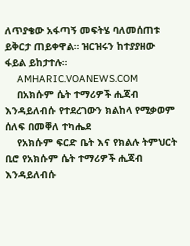ለጥያቄው አፋጣኝ መፍትሄ ባለመሰጠቱ ይቅርታ ጠይቀዋል። ዝርዝሩን ከተያያዘው ፋይል ይከታተሉ።
    AMHARIC.VOANEWS.COM
    በአክሱም ሴት ተማሪዎች ሒጃብ እንዳይለብሱ የተደረገውን ክልከላ የሚቃወም ሰለፍ በመቐለ ተካሔደ
    የአክሱም ፍርድ ቤት እና የክልሉ ትምህርት ቢሮ የአክሱም ሴት ተማሪዎች ሒጃብ እንዳይለብሱ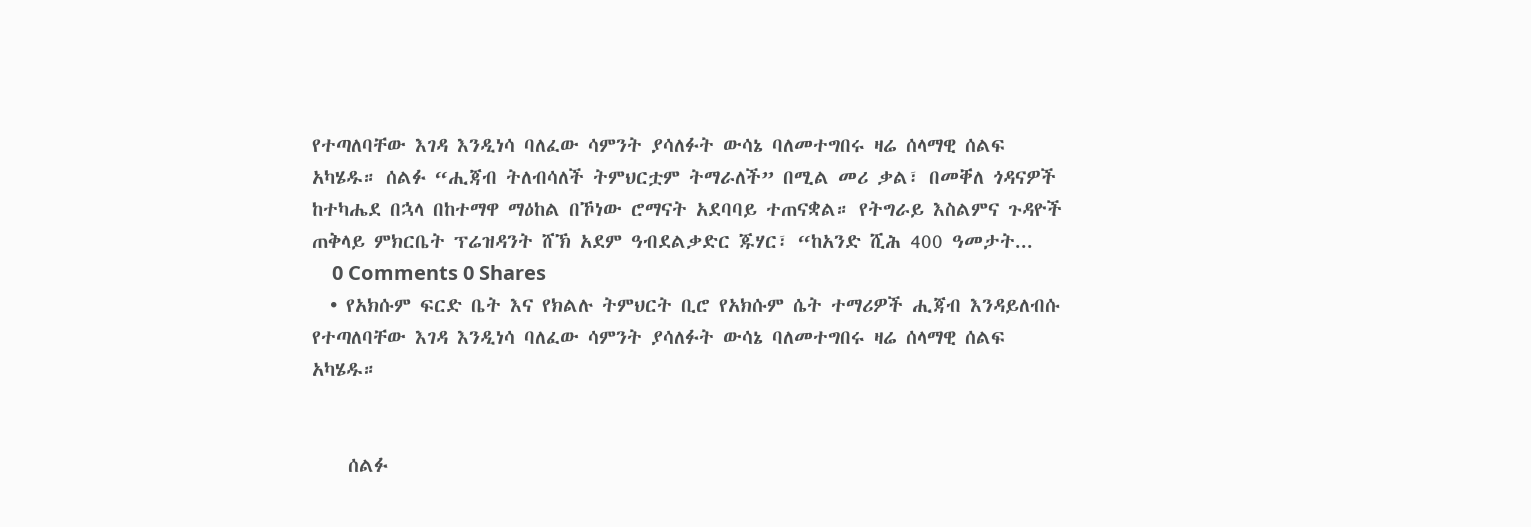የተጣለባቸው እገዳ እንዲነሳ ባለፈው ሳምንት ያሳለፉት ውሳኔ ባለመተግበሩ ዛሬ ሰላማዊ ሰልፍ አካሄዱ። ሰልፉ “ሒጃብ ትለብሳለች ትምህርቷም ትማራለች” በሚል መሪ ቃል፣ በመቐለ ጎዳናዎች ከተካሔደ በኋላ በከተማዋ ማዕከል በኾነው ሮማናት አደባባይ ተጠናቋል። የትግራይ እስልምና ጉዳዮች ጠቅላይ ምክርቤት ፕሬዝዳንት ሸኽ አደም ዓብደልቃድር ጁሃር፣ “ከአንድ ሺሕ 400 ዓመታት...
    0 Comments 0 Shares
  • የአክሱም ፍርድ ቤት እና የክልሉ ትምህርት ቢሮ የአክሱም ሴት ተማሪዎች ሒጃብ እንዳይለብሱ የተጣለባቸው እገዳ እንዲነሳ ባለፈው ሳምንት ያሳለፉት ውሳኔ ባለመተግበሩ ዛሬ ሰላማዊ ሰልፍ አካሄዱ።


    ሰልፉ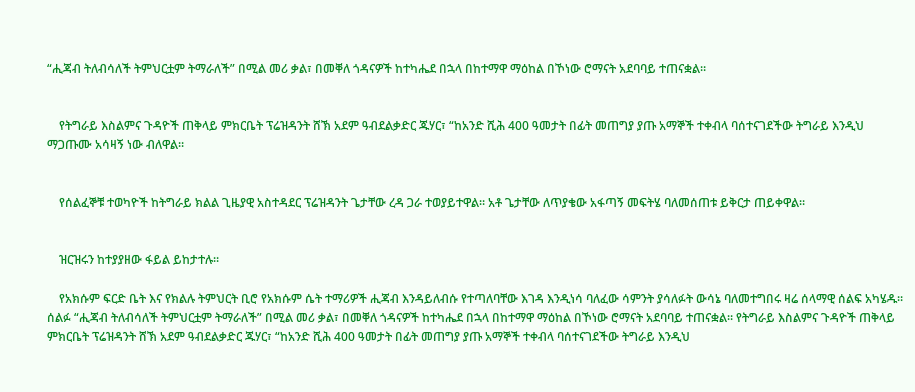“ሒጃብ ትለብሳለች ትምህርቷም ትማራለች” በሚል መሪ ቃል፣ በመቐለ ጎዳናዎች ከተካሔደ በኋላ በከተማዋ ማዕከል በኾነው ሮማናት አደባባይ ተጠናቋል።


    የትግራይ እስልምና ጉዳዮች ጠቅላይ ምክርቤት ፕሬዝዳንት ሸኽ አደም ዓብደልቃድር ጁሃር፣ “ከአንድ ሺሕ 400 ዓመታት በፊት መጠግያ ያጡ አማኞች ተቀብላ ባሰተናገደችው ትግራይ እንዲህ ማጋጡሙ አሳዛኝ ነው ብለዋል።


    የሰልፈኞቹ ተወካዮች ከትግራይ ክልል ጊዜያዊ አስተዳደር ፕሬዝዳንት ጌታቸው ረዳ ጋራ ተወያይተዋል። አቶ ጌታቸው ለጥያቄው አፋጣኝ መፍትሄ ባለመሰጠቱ ይቅርታ ጠይቀዋል።


    ዝርዝሩን ከተያያዘው ፋይል ይከታተሉ።

    የአክሱም ፍርድ ቤት እና የክልሉ ትምህርት ቢሮ የአክሱም ሴት ተማሪዎች ሒጃብ እንዳይለብሱ የተጣለባቸው እገዳ እንዲነሳ ባለፈው ሳምንት ያሳለፉት ውሳኔ ባለመተግበሩ ዛሬ ሰላማዊ ሰልፍ አካሄዱ።  ሰልፉ “ሒጃብ ትለብሳለች ትምህርቷም ትማራለች” በሚል መሪ ቃል፣ በመቐለ ጎዳናዎች ከተካሔደ በኋላ በከተማዋ ማዕከል በኾነው ሮማናት አደባባይ ተጠናቋል። የትግራይ እስልምና ጉዳዮች ጠቅላይ ምክርቤት ፕሬዝዳንት ሸኽ አደም ዓብደልቃድር ጁሃር፣ “ከአንድ ሺሕ 400 ዓመታት በፊት መጠግያ ያጡ አማኞች ተቀብላ ባሰተናገደችው ትግራይ እንዲህ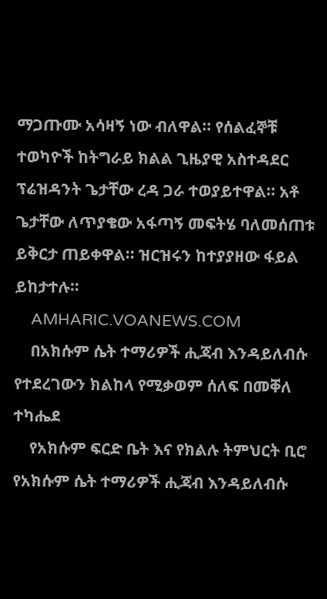ማጋጡሙ አሳዛኝ ነው ብለዋል። የሰልፈኞቹ ተወካዮች ከትግራይ ክልል ጊዜያዊ አስተዳደር ፕሬዝዳንት ጌታቸው ረዳ ጋራ ተወያይተዋል። አቶ ጌታቸው ለጥያቄው አፋጣኝ መፍትሄ ባለመሰጠቱ ይቅርታ ጠይቀዋል። ዝርዝሩን ከተያያዘው ፋይል ይከታተሉ።
    AMHARIC.VOANEWS.COM
    በአክሱም ሴት ተማሪዎች ሒጃብ እንዳይለብሱ የተደረገውን ክልከላ የሚቃወም ሰለፍ በመቐለ ተካሔደ
    የአክሱም ፍርድ ቤት እና የክልሉ ትምህርት ቢሮ የአክሱም ሴት ተማሪዎች ሒጃብ እንዳይለብሱ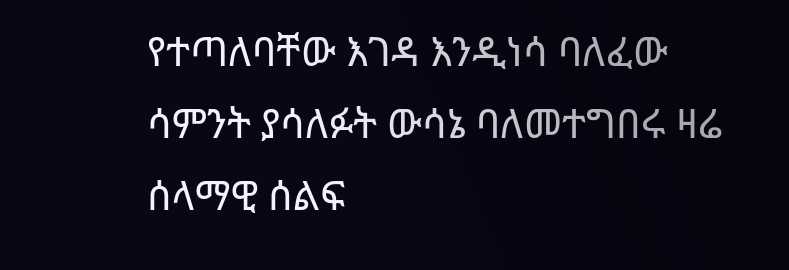የተጣለባቸው እገዳ እንዲነሳ ባለፈው ሳምንት ያሳለፉት ውሳኔ ባለመተግበሩ ዛሬ ሰላማዊ ሰልፍ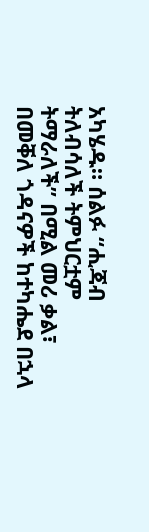አካሄዱ። ሰልፉ “ሒጃብ ትለብሳለች ትምህርቷም ትማራለች” በሚል መሪ ቃል፣ በመቐለ ጎዳናዎች ከተካሔደ በኋላ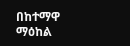በከተማዋ ማዕከል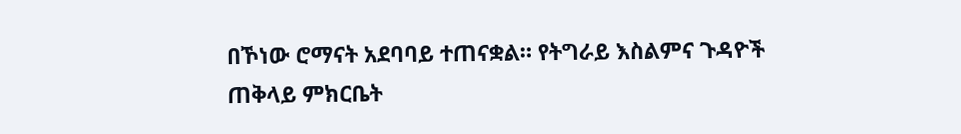በኾነው ሮማናት አደባባይ ተጠናቋል። የትግራይ እስልምና ጉዳዮች ጠቅላይ ምክርቤት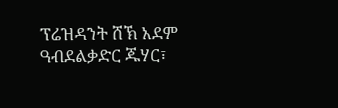ፕሬዝዳንት ሸኽ አደም ዓብደልቃድር ጁሃር፣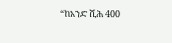“ከአንድ ሺሕ 400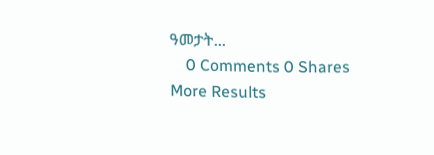ዓመታት...
    0 Comments 0 Shares
More Results